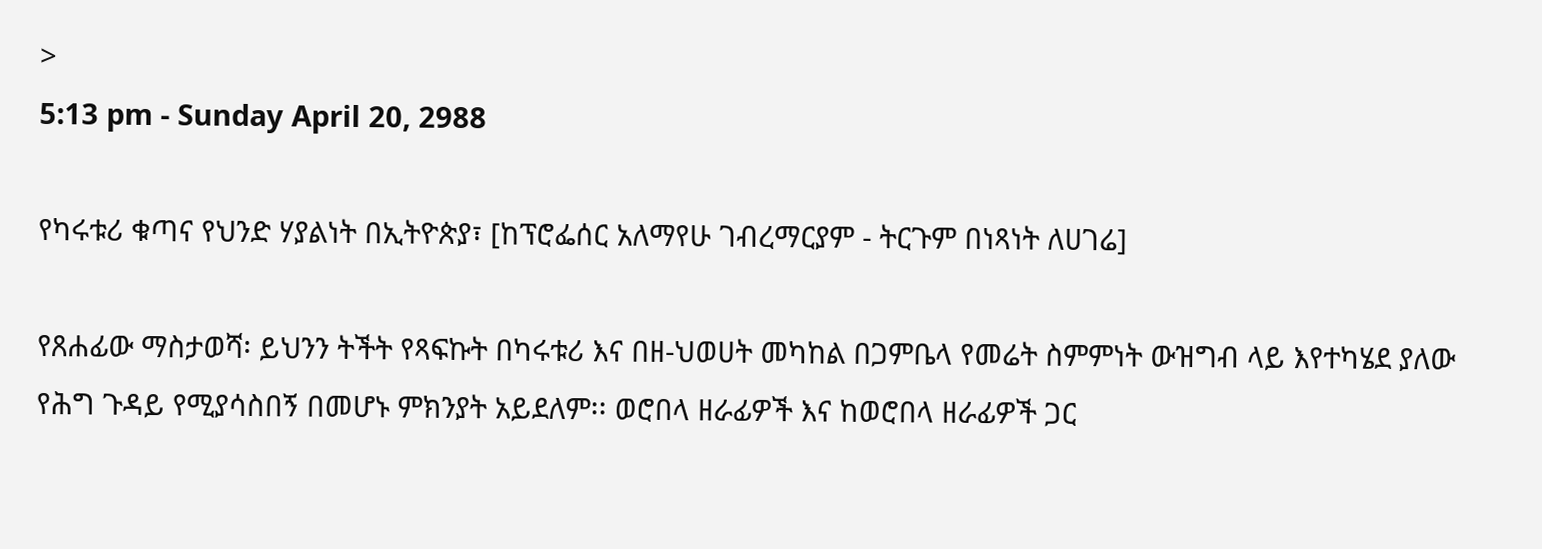>
5:13 pm - Sunday April 20, 2988

የካሩቱሪ ቁጣና የህንድ ሃያልነት በኢትዮጵያ፣ [ከፕሮፌሰር አለማየሁ ገብረማርያም - ትርጉም በነጻነት ለሀገሬ]

የጸሐፊው ማስታወሻ፡ ይህንን ትችት የጻፍኩት በካሩቱሪ እና በዘ-ህወሀት መካከል በጋምቤላ የመሬት ስምምነት ውዝግብ ላይ እየተካሄደ ያለው የሕግ ጉዳይ የሚያሳስበኝ በመሆኑ ምክንያት አይደለም፡፡ ወሮበላ ዘራፊዎች እና ከወሮበላ ዘራፊዎች ጋር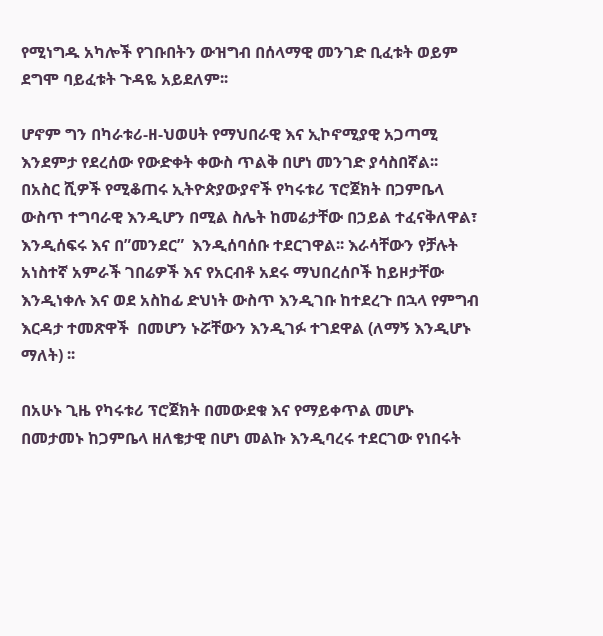የሚነግዱ አካሎች የገቡበትን ውዝግብ በሰላማዊ መንገድ ቢፈቱት ወይም ደግሞ ባይፈቱት ጉዳዬ አይደለም፡፡

ሆኖም ግን በካራቱሪ-ዘ-ህወሀት የማህበራዊ እና ኢኮኖሚያዊ አጋጣሚ እንደምታ የደረሰው የውድቀት ቀውስ ጥልቅ በሆነ መንገድ ያሳስበኛል፡፡ በአስር ሺዎች የሚቆጠሩ ኢትዮጵያውያኖች የካሩቱሪ ፕሮጀክት በጋምቤላ ውስጥ ተግባራዊ እንዲሆን በሚል ስሌት ከመሬታቸው በኃይል ተፈናቅለዋል፣ እንዲሰፍሩ እና በ”መንደር”  እንዲሰባሰቡ ተደርገዋል፡፡ እራሳቸውን የቻሉት አነስተኛ አምራች ገበሬዎች እና የአርብቶ አደሩ ማህበረሰቦች ከይዞታቸው እንዲነቀሉ እና ወደ አስከፊ ድህነት ውስጥ እንዲገቡ ከተደረጉ በኋላ የምግብ እርዳታ ተመጽዋች  በመሆን ኑሯቸውን እንዲገፉ ተገደዋል (ለማኝ እንዲሆኑ ማለት) ፡፡

በአሁኑ ጊዜ የካሩቱሪ ፕሮጀክት በመውደቁ እና የማይቀጥል መሆኑ በመታመኑ ከጋምቤላ ዘለቄታዊ በሆነ መልኩ እንዲባረሩ ተደርገው የነበሩት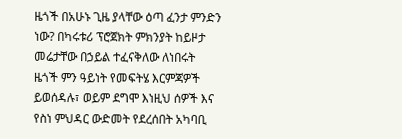ዜጎች በአሁኑ ጊዜ ያላቸው ዕጣ ፈንታ ምንድን ነው? በካሩቱሪ ፕሮጀክት ምክንያት ከይዞታ መሬታቸው በኃይል ተፈናቅለው ለነበሩት ዜጎች ምን ዓይነት የመፍትሄ እርምጃዎች ይወሰዳሉ፣ ወይም ደግሞ እነዚህ ሰዎች እና የስነ ምህዳር ውድመት የደረሰበት አካባቢ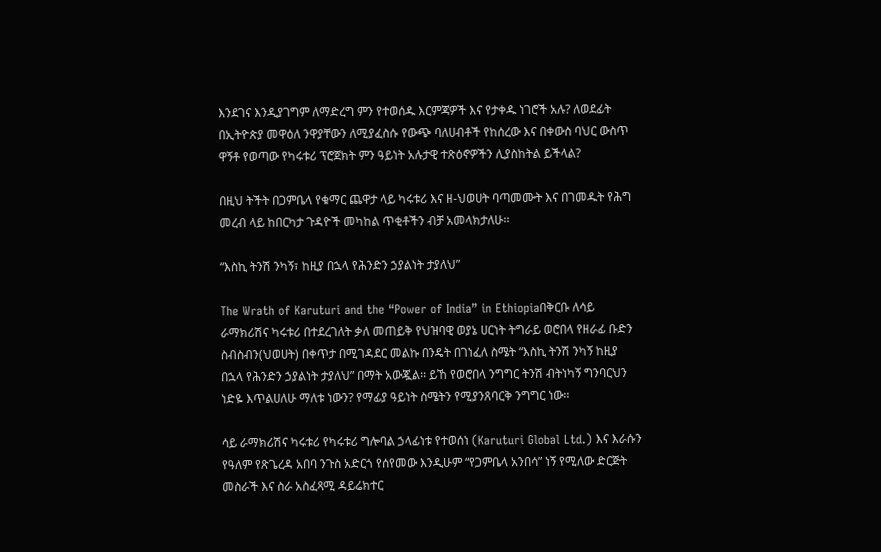እንደገና እንዲያገግም ለማድረግ ምን የተወሰዱ እርምጃዎች እና የታቀዱ ነገሮች አሉ? ለወደፊት በኢትዮጵያ መዋዕለ ንዋያቸውን ለሚያፈስሱ የውጭ ባለሀብቶች የከሰረው እና በቀውስ ባህር ውስጥ ዋኝቶ የወጣው የካሩቱሪ ፕሮጀክት ምን ዓይነት አሉታዊ ተጽዕኖዎችን ሊያስከትል ይችላል?

በዚህ ትችት በጋምቤላ የቁማር ጨዋታ ላይ ካሩቱሪ እና ዘ-ህወሀት ባጣመሙት እና በገመዱት የሕግ መረብ ላይ ከበርካታ ጉዳዮች መካከል ጥቂቶችን ብቻ አመላክታለሁ፡፡

“እስኪ ትንሽ ንካኝ፣ ከዚያ በኋላ የሕንድን ኃያልነት ታያለህ”

The Wrath of Karuturi and the “Power of India” in Ethiopiaበቅርቡ ለሳይ ራማክሪሽና ካሩቱሪ በተደረገለት ቃለ መጠይቅ የህዝባዊ ወያኔ ሀርነት ትግራይ ወሮበላ የዘራፊ ቡድን ስብስብን(ህወሀት) በቀጥታ በሚገዳደር መልኩ በንዴት በገነፈለ ስሜት “እስኪ ትንሽ ንካኝ ከዚያ በኋላ የሕንድን ኃያልነት ታያለህ” በማት አውጇል፡፡ ይኸ የወሮበላ ንግግር ትንሽ ብትነካኝ ግንባርህን ነድዬ እጥልሀለሁ ማለቱ ነውን? የማፊያ ዓይነት ስሜትን የሚያንጸባርቅ ንግግር ነው፡፡

ሳይ ራማክሪሽና ካሩቱሪ የካሩቱሪ ግሎባል ኃላፊነቱ የተወሰነ (Karuturi Global Ltd.) እና እራሱን የዓለም የጽጌረዳ አበባ ንጉስ አድርጎ የሰየመው እንዲሁም “የጋምቤላ አንበሳ” ነኝ የሚለው ድርጅት መስራች እና ስራ አስፈጻሚ ዳይሬክተር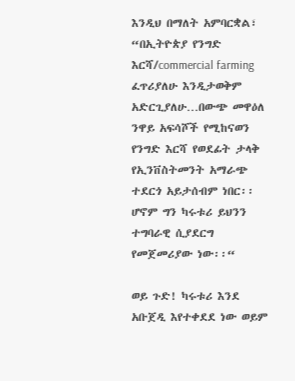እንዲህ በማለት አምባርቋል፣ “በኢትዮጵያ የንግድ እርሻ/commercial farming ፈጥሪያለሁ እንዲታወቅም አድርጊያለሁ…በውጭ መዋዕለ ንዋይ አፍሳሾች የሚከናወን የንግድ እርሻ የወደፊት ታላቅ የኢንቨስትመንት አማራጭ ተደርጎ አይታሰብም ነበር፡፡ ሆኖም ግን ካሩቱሪ ይህንን ተግባራዊ ሲያደርግ የመጀመሪያው ነው፡፡“

ወይ ጉድ! ካሩቱሪ እንደ አቡጀዲ እየተቀደደ ነው ወይም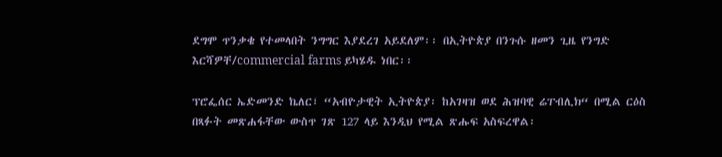ደግሞ ጥንቃቄ የተመላበት ንግግር እያደረገ አይደለም፡፡ በኢትዮጵያ በንጉሱ ዘመን ጊዜ የንግድ እርሻዎቸ/commercial farms ይካሄዱ ነበር፡፡

ፕሮፌሰር ኤድመንድ ኬለር፣ “አብዮታዊት ኢትዮጵያ፡ ከአገዛዝ ወደ ሕዝባዊ ሬፐብሊክ“ በሚል ርዕስ በጻፉት መጽሐፋቸው ውስጥ ገጽ 127 ላይ እንዲህ የሚል ጽሑፍ አስፍረዋል፡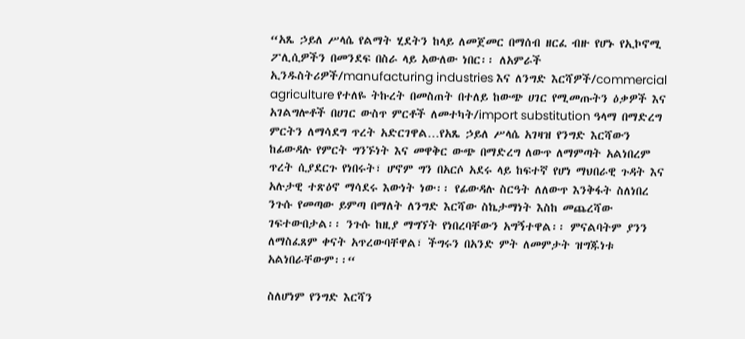“አጼ ኃይለ ሥላሴ የልማት ሂደትን ከላይ ለመጀመር በማሰብ ዘርፈ ብዙ የሆኑ የኢኮኖሚ ፖሊሲዎችን በመንደፍ በስራ ላይ አውለው ነበር፡፡ ለአምራች ኢንዱስትሪዎች/manufacturing industries እና ለንግድ እርሻዎች/commercial agriculture የተለዬ ትኩረት በመስጠት በተለይ ከውጭ ሀገር የሚመጡትን ዕቃዎች እና አገልግሎቶች በሀገር ውስጥ ምርቶች ለመተካት/import substitution ዓላማ በማድረግ ምርትን ለማሳደግ ጥረት አድርገዋል…የአጼ ኃይለ ሥላሴ አገዛዝ የንግድ እርሻውን ከፊውዳሉ የምርት ግንኙነት እና መዋቅር ውጭ በማድረግ ለውጥ ለማምጣት አልነበረም ጥረት ሲያደርጉ የነበሩት፣ ሆኖም ግን በአርሶ አደሩ ላይ ከፍተኛ የሆነ ማህበራዊ ጉዳት እና አሉታዊ ተጽዕኖ ማሳደሩ እውነት ነው፡፡ የፊውዳሉ ስርዓት ለለውጥ እንቅፋት ስለነበረ ንጉሱ የመጣው ይምጣ በማለት ለንግድ እርሻው ስኬታማነት እስከ መጨረሻው ገፍተውበታል፡፡ ንጉሱ ከዚያ ማግኘት የነበረባቸውን አግኝተዋል፡፡ ምናልባትም ያንን ለማስፈጸም ቀናት አጥረውባቸዋል፣ ችግሩን በአንድ ምት ለመምታት ዝግጁነቱ አልነበራቸውም፡፡“

ስለሆነም የንግድ እርሻን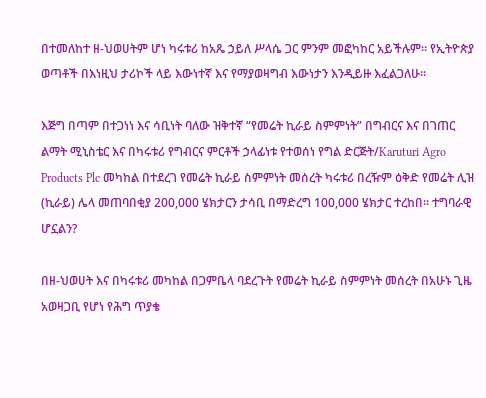በተመለከተ ዘ-ህወሀትም ሆነ ካሩቱሪ ከአጼ ኃይለ ሥላሴ ጋር ምንም መፎካከር አይችሉም፡፡ የኢትዮጵያ ወጣቶች በእነዚህ ታሪኮች ላይ እውነተኛ እና የማያወዛግብ እውነታን እንዲይዙ እፈልጋለሁ፡፡

እጅግ በጣም በተጋነነ እና ሳቢነት ባለው ዝቅተኛ “የመሬት ኪራይ ስምምነት” በግብርና እና በገጠር ልማት ሚኒስቴር እና በካሩቱሪ የግብርና ምርቶች ኃላፊነቱ የተወሰነ የግል ድርጅት/Karuturi Agro Products Plc መካከል በተደረገ የመሬት ኪራይ ስምምነት መሰረት ካሩቱሪ በረዥም ዕቅድ የመሬት ሊዝ (ኪራይ) ሌላ መጠባበቂያ 200,000 ሄክታርን ታሳቢ በማድረግ 100,000 ሄክታር ተረከበ፡፡ ተግባራዊ ሆኗልን?

በዘ-ህወሀት እና በካሩቱሪ መካከል በጋምቤላ ባደረጉት የመሬት ኪራይ ስምምነት መሰረት በአሁኑ ጊዜ አወዛጋቢ የሆነ የሕግ ጥያቄ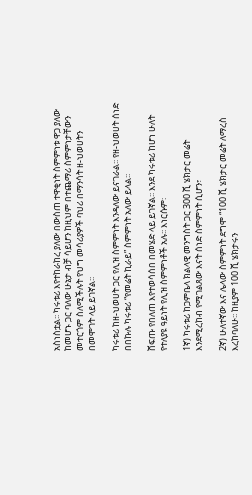አስነስቷል፡፡ ካሩቱሪ እየተከራከረ ያለው በውስጠ ተዋቂነት ስምምነቱ ዋጋ ያለው ከመሆኑ ጋር ባለው ሁኔታ ብቻ ሳይሆን ከዚህም በተጨማሪ ስምምነታቸውን መተርጎም ስለሚችሉት የህግ መሳሪያዎች ባህሪ በማንሳት ዘ-ህወሀትን በመሞገት ላይ ይገኛል፡፡

ካሩቱሪ ከዘ-ህወሀት ጋር የሊዝ ስምምነት እንዳለው ይናገራል፡፡ የዘ-ህወሀት ሰነድ በበኩሉ ካሩቱሪ “የመሬት ኪራይ” ስምምነት አለው ይላል፡፡

ሸፍጡ የበለጠ እየተወሳሰበ በመሄድ ላይ ይገኛል፡፡ እንደ ካሩቱሪ ከሆነ ሁለት የተለያዩ ዓይነት የሊዝ ስምምነቶች አሉ፡፡ እነርሱም፡

1ኛ) ካሩቱሪ ከጋምቤላ ክልላዊ መንግስት ጋር 300 ሺ ሄክታር መሬት እንደሚረከብ የሚገልጸው እናት ሰነድ ስምምነት ሲሆን፣

2ኛ) ሁለተኛው እና ሌላው ስምምነት ደግሞ “100 ሺ ሄክታር መሬት ለማረስ እረከባለሁ፡፡ ከዚያም 100 ሺ ሄክታሩን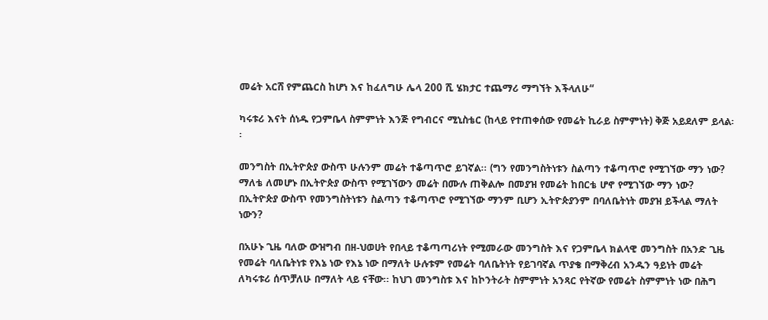መሬት አርሸ የምጨርስ ከሆነ እና ከፈለግሁ ሌላ 200 ሺ ሄክታር ተጨማሪ ማግኘት እችላለሁ“

ካሩቱሪ እናት ሰነዱ የጋምቤላ ስምምነት እንጅ የግብርና ሚኒስቴር (ከላይ የተጠቀሰው የመሬት ኪራይ ስምምነት) ቅጅ አይደለም ይላል፡፡

መንግስት በኢትዮጵያ ውስጥ ሁሉንም መሬት ተቆጣጥሮ ይገኛል፡፡ (ግን የመንግስትነቱን ስልጣን ተቆጣጥሮ የሚገኘው ማን ነው? ማለቴ ለመሆኑ በኢትዮጵያ ውስጥ የሚገኘውን መሬት በሙሉ ጠቅልሎ በመያዝ የመሬት ከበርቴ ሆኖ የሚገኘው ማን ነው? በኢትዮጵያ ውስጥ የመንግስትነቱን ስልጣን ተቆጣጥሮ የሚገኘው ማንም ቢሆን ኢትዮጵያንም በባለቤትነት መያዝ ይችላል ማለት ነውን?

በአሁኑ ጊዜ ባለው ውዝግብ በዘ-ህወሀት የበላይ ተቆጣጣሪነት የሚመራው መንግስት እና የጋምቤላ ክልላዊ መንግስት በአንድ ጊዜ የመሬት ባለቤትነቱ የእኔ ነው የእኔ ነው በማለት ሁሉቱም የመሬት ባለቤትነት የይገባኛል ጥያቄ በማቅረብ አንዱን ዓይነት መሬት ለካሩቱሪ ሰጥቻለሁ በማለት ላይ ናቸው፡፡ ከህገ መንግስቱ እና ከኮንትራት ስምምነት አንጻር የትኛው የመሬት ስምምነት ነው በሕግ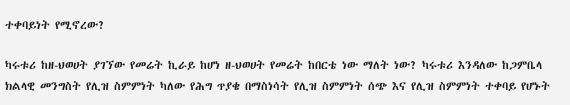ተቀባይነት የሚኖረው?

ካሩቱሪ ከዘ-ህወሀት ያገኘው የመሬት ኪራይ ከሆነ ዘ-ህወሀት የመሬት ከበርቴ ነው ማለት ነው? ካሩቱሪ እንዳለው ከጋምቤላ ክልላዊ መንግስት የሊዝ ስምምነት ካለው የሕግ ጥያቄ በማስነሳት የሊዝ ስምምነት ሰጭ እና የሊዝ ስምምነት ተቀባይ የሆኑት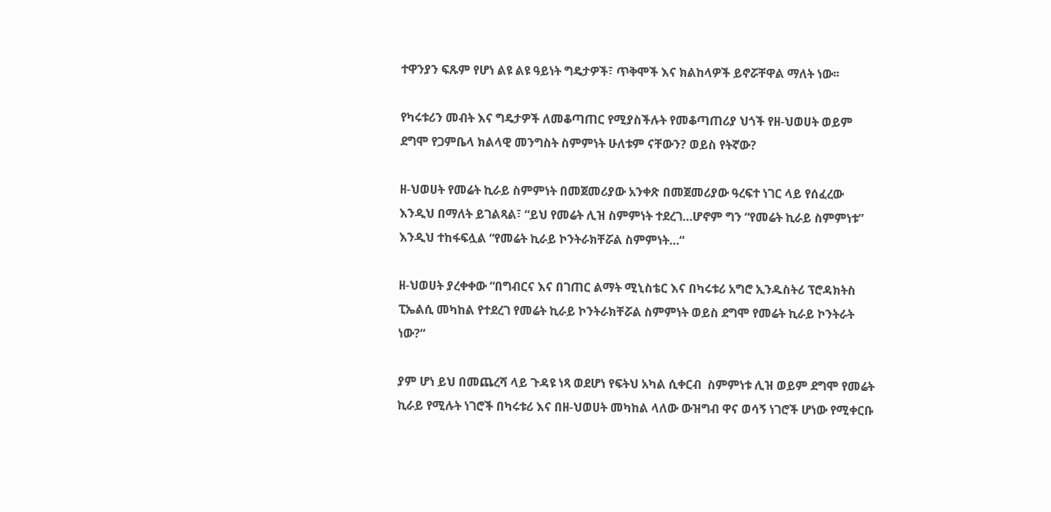ተዋንያን ፍጹም የሆነ ልዩ ልዩ ዓይነት ግዴታዎች፣ ጥቅሞች እና ክልከላዎች ይኖሯቸዋል ማለት ነው፡፡

የካሩቱሪን መብት እና ግዴታዎች ለመቆጣጠር የሚያስችሉት የመቆጣጠሪያ ህጎች የዘ-ህወሀት ወይም ደግሞ የጋምቤላ ክልላዊ መንግስት ስምምነት ሁለቱም ናቸውን? ወይስ የትኛው?

ዘ-ህወሀት የመሬት ኪራይ ስምምነት በመጀመሪያው አንቀጽ በመጀመሪያው ዓረፍተ ነገር ላይ የሰፈረው እንዲህ በማለት ይገልጻል፣ “ይህ የመሬት ሊዝ ስምምነት ተደረገ…ሆኖም ግን “የመሬት ኪራይ ስምምነቱ” እንዲህ ተከፋፍሏል “የመሬት ኪራይ ኮንትራክቸሯል ስምምነት…“

ዘ-ህወሀት ያረቀቀው “በግብርና እና በገጠር ልማት ሚኒስቴር እና በካሩቱሪ አግሮ ኢንዱስትሪ ፕሮዳክትስ ፒኤልሲ መካከል የተደረገ የመሬት ኪራይ ኮንትራክቸሯል ስምምነት ወይስ ደግሞ የመሬት ኪራይ ኮንትራት ነው?“

ያም ሆነ ይህ በመጨረሻ ላይ ጉዳዩ ነጻ ወደሆነ የፍትህ አካል ሲቀርብ  ስምምነቱ ሊዝ ወይም ደግሞ የመሬት ኪራይ የሚሉት ነገሮች በካሩቱሪ እና በዘ-ህወሀት መካከል ላለው ውዝግብ ዋና ወሳኝ ነገሮች ሆነው የሚቀርቡ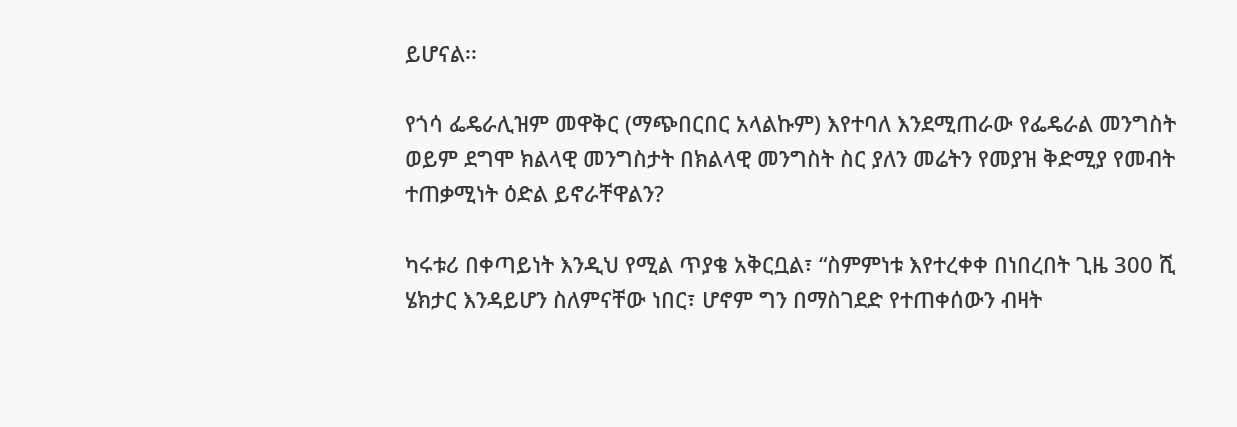ይሆናል፡፡

የጎሳ ፌዴራሊዝም መዋቅር (ማጭበርበር አላልኩም) እየተባለ እንደሚጠራው የፌዴራል መንግስት ወይም ደግሞ ክልላዊ መንግስታት በክልላዊ መንግስት ስር ያለን መሬትን የመያዝ ቅድሚያ የመብት ተጠቃሚነት ዕድል ይኖራቸዋልን?

ካሩቱሪ በቀጣይነት እንዲህ የሚል ጥያቄ አቅርቧል፣ “ስምምነቱ እየተረቀቀ በነበረበት ጊዜ 300 ሺ ሄክታር እንዳይሆን ስለምናቸው ነበር፣ ሆኖም ግን በማስገደድ የተጠቀሰውን ብዛት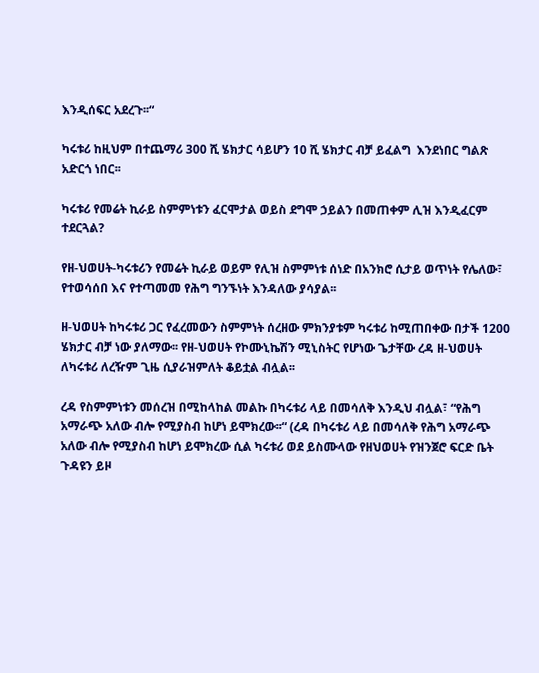እንዲሰፍር አደረጉ፡፡“

ካሩቱሪ ከዚህም በተጨማሪ 300 ሺ ሄክታር ሳይሆን 10 ሺ ሄክታር ብቻ ይፈልግ  እንደነበር ግልጽ አድርጎ ነበር፡፡

ካሩቱሪ የመሬት ኪራይ ስምምነቱን ፈርሞታል ወይስ ደግሞ ኃይልን በመጠቀም ሊዝ እንዲፈርም ተደርጓል?

የዘ-ህወሀት-ካሩቱሪን የመሬት ኪራይ ወይም የሊዝ ስምምነቱ ሰነድ በአንክሮ ሲታይ ወጥነት የሌለው፣ የተወሳሰበ እና የተጣመመ የሕግ ግንኙነት እንዳለው ያሳያል፡፡

ዘ-ህወሀት ከካሩቱሪ ጋር የፈረመውን ስምምነት ሰረዘው ምክንያቱም ካሩቱሪ ከሚጠበቀው በታች 1200 ሄክታር ብቻ ነው ያለማው፡፡ የዘ-ህወሀት የኮሙኒኬሽን ሚኒስትር የሆነው ጌታቸው ረዳ ዘ-ህወሀት ለካሩቱሪ ለረዥም ጊዜ ሲያራዝምለት ቆይቷል ብሏል፡፡

ረዳ የስምምነቱን መሰረዝ በሚከላከል መልኩ በካሩቱሪ ላይ በመሳለቅ እንዲህ ብሏል፣ “የሕግ አማራጭ አለው ብሎ የሚያስብ ከሆነ ይሞክረው፡፡“ (ረዳ በካሩቱሪ ላይ በመሳለቅ የሕግ አማራጭ አለው ብሎ የሚያስብ ከሆነ ይሞክረው ሲል ካሩቱሪ ወደ ይስሙላው የዘህወሀት የዝንጀሮ ፍርድ ቤት ጉዳዩን ይዞ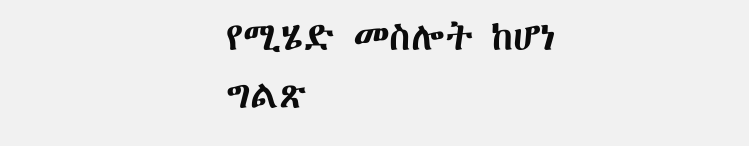የሚሄድ መስሎት ከሆነ ግልጽ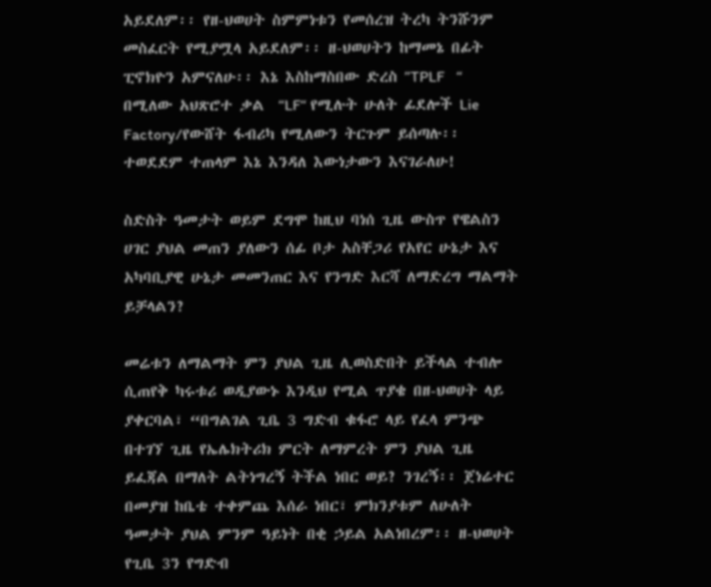አይደለም፡፡ የዘ-ህወሀት ስምምነቱን የመሰረዝ ትረካ ትንሹንም መስፈርት የሚያሟላ አይደለም፡፡ ዘ-ህወሀትን ከማመኔ በፊት ፒኖክዮን አምናለሁ፡፡ እኔ እስከማስበው ድረስ ”TPLF   “ በሚለው አህጽሮተ ቃል  “LF“ የሚሉት ሁለት ፊደሎች Lie Factory/የውሸት ፋብሪካ የሚለውን ትርጉም ይሰጣሉ፡፡ ተወደደም ተጠላም እኔ እንዳለ እውነታውን እናገራለሁ!

ስድስት ዓመታት ወይም ደግሞ ከዚህ ባነሰ ጊዜ ውስጥ የዌልስን ሀገር ያህል መጠን ያለውን ሰፊ ቦታ አስቸጋሪ የአየር ሁኔታ እና አካባቢያዊ ሁኔታ መመንጠር እና የንግድ እርሻ ለማድረግ ማልማት ይቻላልን?

መሬቱን ለማልማት ምን ያህል ጊዜ ሊወስድበት ይችላል ተብሎ ሲጠየቅ ካሩቱሪ ወዲያውኑ እንዲህ የሚል ጥያቄ በዘ-ህወሀት ላይ ያቀርባል፣ “በግልገል ጊቤ 3 ግድብ ቁፋሮ ላይ የፈላ ምንጭ በተገኘ ጊዜ የኤሌክትሪክ ምርት ለማምረት ምን ያህል ጊዜ ይፈጃል በማለት ልትነግረኝ ትችል ነበር ወይ? ንገረኝ፡፡ ጀነሬተር በመያዝ ከቤቴ ተቀምጨ እሰራ ነበር፣ ምክንያቱም ለሁለት ዓመታት ያህል ምንም ዓይነት በቂ ኃይል አልነበረም፡፡ ዘ-ህወሀት የጊቤ 3ን የግድብ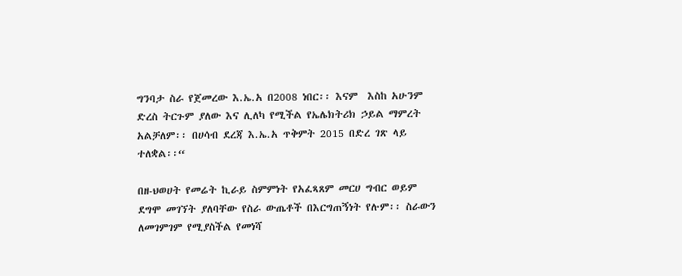ግንባታ ስራ የጀመረው እ.ኤ.አ በ2008 ነበር፡፡ እናም  እስከ አሁንም ድረስ ትርጉም ያለው እና ሊለካ የሚችል የኤሌክትሪክ ኃይል ማምረት አልቻለም፡፡ በሀሳብ ደረጃ እ.ኤ.አ ጥቅምት 2015 በድረ ገጽ ላይ ተለቋል፡፡“

በዘ-ህወሀት የመሬት ኪራይ ስምምነት የአፈጻጸም መርሀ ግብር ወይም ደግሞ መገኘት ያለባቸው የስራ ውጤቶች በእርግጠኝነት የሉም፡፡ ስራውን ለመገምገም የሚያስችል የመነሻ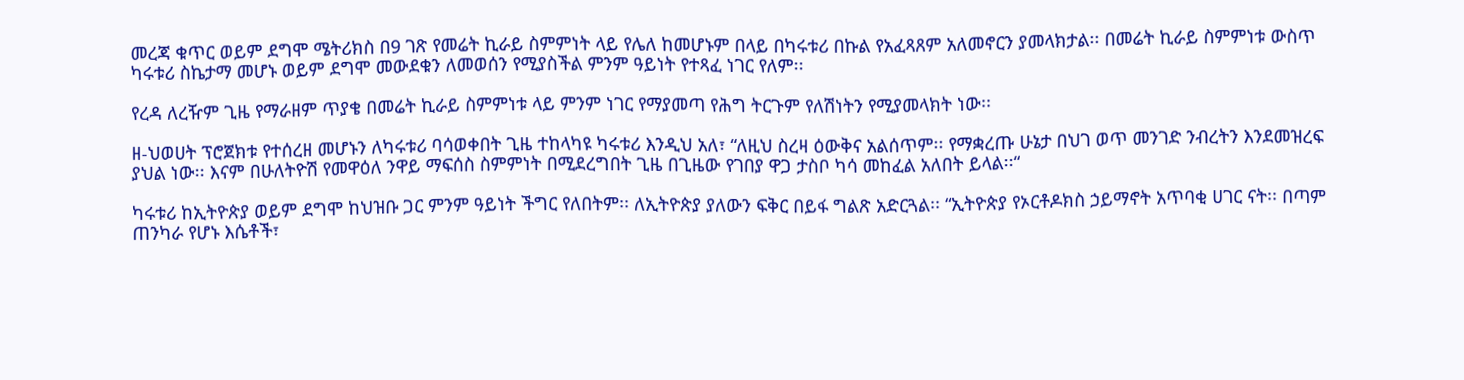መረጃ ቁጥር ወይም ደግሞ ሜትሪክስ በ9 ገጽ የመሬት ኪራይ ስምምነት ላይ የሌለ ከመሆኑም በላይ በካሩቱሪ በኩል የአፈጻጸም አለመኖርን ያመላክታል፡፡ በመሬት ኪራይ ስምምነቱ ውስጥ ካሩቱሪ ስኬታማ መሆኑ ወይም ደግሞ መውደቁን ለመወሰን የሚያስችል ምንም ዓይነት የተጻፈ ነገር የለም፡፡

የረዳ ለረዥም ጊዜ የማራዘም ጥያቄ በመሬት ኪራይ ስምምነቱ ላይ ምንም ነገር የማያመጣ የሕግ ትርጉም የለሽነትን የሚያመላክት ነው፡፡

ዘ-ህወሀት ፕሮጀክቱ የተሰረዘ መሆኑን ለካሩቱሪ ባሳወቀበት ጊዜ ተከላካዩ ካሩቱሪ እንዲህ አለ፣ “ለዚህ ስረዛ ዕውቅና አልሰጥም፡፡ የማቋረጡ ሁኔታ በህገ ወጥ መንገድ ንብረትን እንደመዝረፍ ያህል ነው፡፡ እናም በሁለትዮሽ የመዋዕለ ንዋይ ማፍሰስ ስምምነት በሚደረግበት ጊዜ በጊዜው የገበያ ዋጋ ታስቦ ካሳ መከፈል አለበት ይላል፡፡“

ካሩቱሪ ከኢትዮጵያ ወይም ደግሞ ከህዝቡ ጋር ምንም ዓይነት ችግር የለበትም፡፡ ለኢትዮጵያ ያለውን ፍቅር በይፋ ግልጽ አድርጓል፡፡ “ኢትዮጵያ የኦርቶዶክስ ኃይማኖት አጥባቂ ሀገር ናት፡፡ በጣም ጠንካራ የሆኑ እሴቶች፣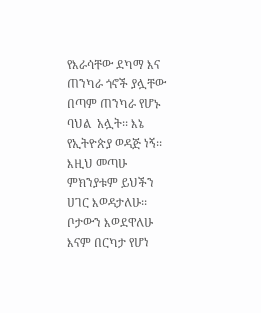የእራሳቸው ደካማ እና ጠንካራ ጎኖች ያሏቸው በጣም ጠንካራ የሆኑ ባህል  አሏት፡፡ እኔ የኢትዮጵያ ወዳጅ ነኝ፡፡ እዚህ መጣሁ ምክንያቱም ይህችን ሀገር እወዳታለሁ፡፡ ቦታውን እወደዋለሁ እናም በርካታ የሆነ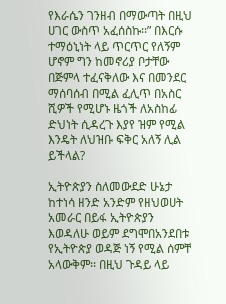የእራሴን ገንዘብ በማውጣት በዚህ ሀገር ውስጥ አፈሰስኩ፡፡” በእርሱ ተማዕኒነት ላይ ጥርጥር የለኝም ሆኖም ግን ከመኖሪያ ቦታቸው በጅምላ ተፈናቅለው እና በመንደር ማሰባሰብ በሚል ፈሊጥ በአስር ሺዎች የሚሆኑ ዜጎች ለአስከፊ ድህነት ሲዳረጉ እያየ ዝም የሚል እንዴት ለህዝቡ ፍቅር አለኝ ሊል ይችላል?

ኢትዮጵያን ስለመውደድ ሁኔታ ከተነሳ ዘንድ አንድም የዘህወሀት አመራር በይፋ ኢትዮጵያን እወዳለሁ ወይም ደግሞበአንደበቱ የኢትዮጵያ ወዳጅ ነኝ የሚል ሰምቸ አላውቅም፡፡ በዚህ ጉዳይ ላይ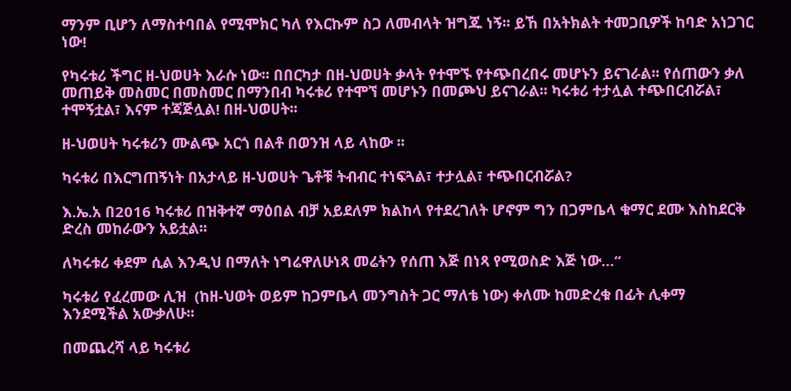ማንም ቢሆን ለማስተባበል የሚሞክር ካለ የእርኩም ስጋ ለመብላት ዝግጁ ነኝ፡፡ ይኸ በአትክልት ተመጋቢዎች ከባድ አነጋገር ነው!

የካሩቱሪ ችግር ዘ-ህወሀት እራሱ ነው፡፡ በበርካታ በዘ-ህወሀት ቃላት የተሞኙ የተጭበረበሩ መሆኑን ይናገራል፡፡ የሰጠውን ቃለ መጠይቅ መስመር በመስመር በማንበብ ካሩቱሪ የተሞኘ መሆኑን በመጮህ ይናገራል፡፡ ካሩቱሪ ተታሏል ተጭበርብሯል፣ ተሞኝቷል፣ እናም ተጃጅሏል! በዘ-ህወሀት፡፡

ዘ-ህወሀት ካሩቱሪን ሙልጭ አርጎ በልቶ በወንዝ ላይ ላከው ፡፡

ካሩቱሪ በእርግጠኝነት በአታላይ ዘ-ህወሀት ጌቶቹ ትብብር ተነፍጓል፣ ተታሏል፣ ተጭበርብሯል?

እ.ኤ.አ በ2016 ካሩቱሪ በዝቅተኛ ማዕበል ብቻ አይደለም ክልከላ የተደረገለት ሆኖም ግን በጋምቤላ ቁማር ደሙ እስከደርቅ ድረስ መከራውን አይቷል፡፡

ለካሩቱሪ ቀደም ሲል እንዲህ በማለት ነግሬዋለሁነጻ መሬትን የሰጠ እጅ በነጻ የሚወስድ እጅ ነው…“

ካሩቱሪ የፈረመው ሊዝ  (ከዘ-ህወት ወይም ከጋምቤላ መንግስት ጋር ማለቴ ነው) ቀለሙ ከመድረቁ በፊት ሊቀማ እንደሚችል አውቃለሁ፡፡

በመጨረሻ ላይ ካሩቱሪ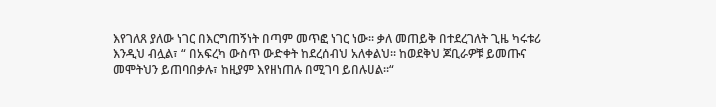እየገለጸ ያለው ነገር በእርግጠኝነት በጣም መጥፎ ነገር ነው፡፡ ቃለ መጠይቅ በተደረገለት ጊዜ ካሩቱሪ እንዲህ ብሏል፣ “ በአፍረካ ውስጥ ውድቀት ከደረሰብህ አለቀልህ፡፡ ከወደቅህ ጆቢራዎቹ ይመጡና መሞትህን ይጠባበቃሉ፣ ከዚያም እየዘነጠሉ በሚገባ ይበሉሀል፡፡“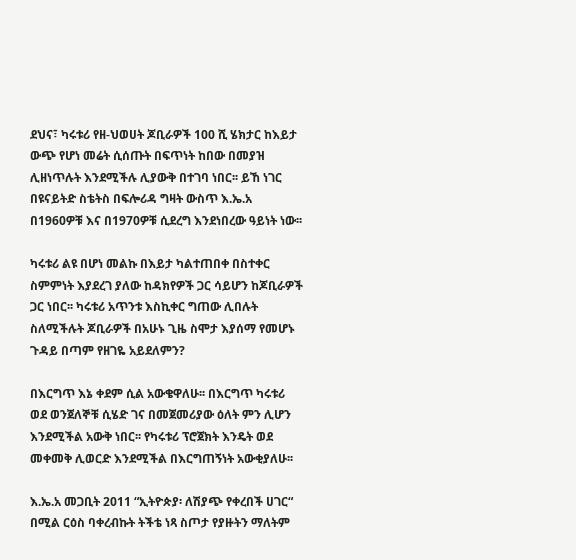ደህና፣ ካሩቱሪ የዘ-ህወሀት ጆቢራዎች 100 ሺ ሄክታር ከእይታ ውጭ የሆነ መሬት ሲሰጡት በፍጥነት ከበው በመያዝ ሊዘነጥሉት እንደሚችሉ ሊያውቅ በተገባ ነበር፡፡ ይኸ ነገር በዩናይትድ ስቴትስ በፍሎሪዳ ግዛት ውስጥ እ.ኤ.አ በ1960ዎቹ እና በ1970ዎቹ ሲደረግ እንደነበረው ዓይነት ነው፡፡

ካሩቱሪ ልዩ በሆነ መልኩ በእይታ ካልተጠበቀ በስተቀር ስምምነት እያደረገ ያለው ከዳክየዎች ጋር ሳይሆን ከጆቢራዎች ጋር ነበር፡፡ ካሩቱሪ አጥንቱ እስኪቀር ግጠው ሊበሉት ስለሚችሉት ጆቢራዎች በአሁኑ ጊዜ ስሞታ እያሰማ የመሆኑ ጉዳይ በጣም የዘገዬ አይደለምን?

በእርግጥ እኔ ቀደም ሲል አውቄዋለሁ፡፡ በእርግጥ ካሩቱሪ ወደ ወንጀለኞቹ ሲሄድ ገና በመጀመሪያው ዕለት ምን ሊሆን እንደሚችል አውቅ ነበር፡፡ የካሩቱሪ ፕሮጀክት እንዴት ወደ መቀመቅ ሊወርድ እንደሚችል በእርግጠኝነት አውቂያለሁ፡፡

እ.ኤ.አ መጋቢት 2011 “ኢትዮጵያ፡ ለሽያጭ የቀረበች ሀገር“ በሚል ርዕስ ባቀረብኩት ትችቴ ነጻ ስጦታ የያዙትን ማለትም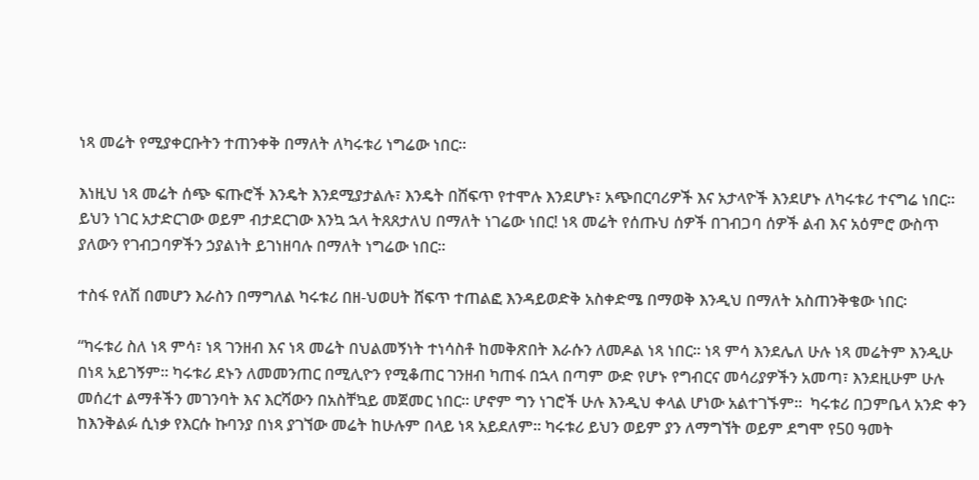ነጻ መሬት የሚያቀርቡትን ተጠንቀቅ በማለት ለካሩቱሪ ነግሬው ነበር፡፡

እነዚህ ነጻ መሬት ሰጭ ፍጡሮች እንዴት እንደሚያታልሉ፣ እንዴት በሸፍጥ የተሞሉ እንደሆኑ፣ አጭበርባሪዎች እና አታላዮች እንደሆኑ ለካሩቱሪ ተናግሬ ነበር፡፡ ይህን ነገር አታድርገው ወይም ብታደርገው እንኳ ኋላ ትጸጸታለህ በማለት ነገሬው ነበር! ነጻ መሬት የሰጡህ ሰዎች በገብጋባ ሰዎች ልብ እና አዕምሮ ውስጥ ያለውን የገብጋባዎችን ኃያልነት ይገነዘባሉ በማለት ነግሬው ነበር፡፡

ተስፋ የለሽ በመሆን እራስን በማግለል ካሩቱሪ በዘ-ህወሀት ሸፍጥ ተጠልፎ እንዳይወድቅ አስቀድሜ በማወቅ እንዲህ በማለት አስጠንቅቄው ነበር፡

“ካሩቱሪ ስለ ነጻ ምሳ፣ ነጻ ገንዘብ እና ነጻ መሬት በህልመኝነት ተነሳስቶ ከመቅጽበት እራሱን ለመዶል ነጻ ነበር፡፡ ነጻ ምሳ እንደሌለ ሁሉ ነጻ መሬትም እንዲሁ በነጻ አይገኝም፡፡ ካሩቱሪ ደኑን ለመመንጠር በሚሊዮን የሚቆጠር ገንዘብ ካጠፋ በኋላ በጣም ውድ የሆኑ የግብርና መሳሪያዎችን አመጣ፣ እንደዚሁም ሁሉ መሰረተ ልማቶችን መገንባት እና እርሻውን በአስቸኳይ መጀመር ነበር፡፡ ሆኖም ግን ነገሮች ሁሉ እንዲህ ቀላል ሆነው አልተገኙም፡፡  ካሩቱሪ በጋምቤላ አንድ ቀን ከእንቅልፉ ሲነቃ የእርሱ ኩባንያ በነጻ ያገኘው መሬት ከሁሉም በላይ ነጻ አይደለም፡፡ ካሩቱሪ ይህን ወይም ያን ለማግኘት ወይም ደግሞ የ50 ዓመት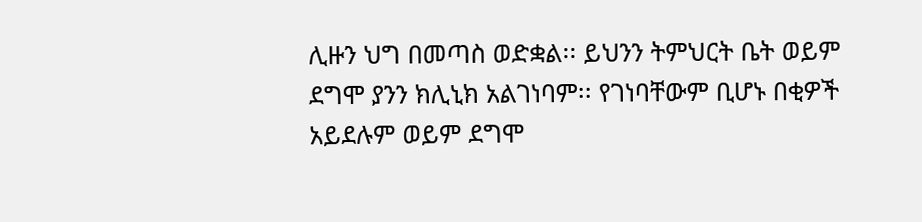ሊዙን ህግ በመጣስ ወድቋል፡፡ ይህንን ትምህርት ቤት ወይም ደግሞ ያንን ክሊኒክ አልገነባም፡፡ የገነባቸውም ቢሆኑ በቂዎች አይደሉም ወይም ደግሞ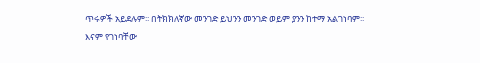ጥሩዎች አይደሉም፡፡ በትክክለኛው መንገድ ይህንን መንገድ ወይም ያንን ከተማ አልገነባም፡፡ እናም የገነባቸው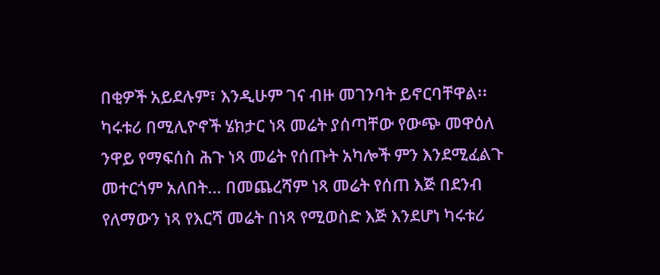በቂዎች አይደሉም፣ እንዲሁም ገና ብዙ መገንባት ይኖርባቸዋል፡፡ ካሩቱሪ በሚሊዮኖች ሄክታር ነጻ መሬት ያሰጣቸው የውጭ መዋዕለ ንዋይ የማፍሰስ ሕጉ ነጻ መሬት የሰጡት አካሎች ምን እንደሚፈልጉ መተርጎም አለበት… በመጨረሻም ነጻ መሬት የሰጠ እጅ በደንብ የለማውን ነጻ የእርሻ መሬት በነጻ የሚወስድ እጅ እንደሆነ ካሩቱሪ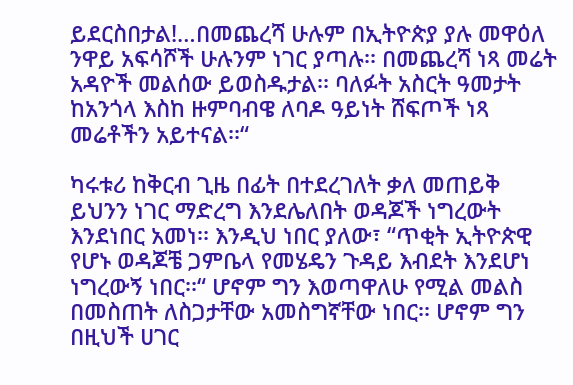ይደርስበታል!…በመጨረሻ ሁሉም በኢትዮጵያ ያሉ መዋዕለ ንዋይ አፍሳሾች ሁሉንም ነገር ያጣሉ፡፡ በመጨረሻ ነጻ መሬት አዳዮች መልሰው ይወስዱታል፡፡ ባለፉት አስርት ዓመታት ከአንጎላ እስከ ዙምባብዌ ለባዶ ዓይነት ሸፍጦች ነጻ መሬቶችን አይተናል፡፡“

ካሩቱሪ ከቅርብ ጊዜ በፊት በተደረገለት ቃለ መጠይቅ ይህንን ነገር ማድረግ እንደሌለበት ወዳጆች ነግረውት እንደነበር አመነ፡፡ እንዲህ ነበር ያለው፣ “ጥቂት ኢትዮጵዊ የሆኑ ወዳጆቼ ጋምቤላ የመሄዴን ጉዳይ እብደት እንደሆነ ነግረውኝ ነበር፡፡“ ሆኖም ግን እወጣዋለሁ የሚል መልስ በመስጠት ለስጋታቸው አመስግኛቸው ነበር፡፡ ሆኖም ግን በዚህች ሀገር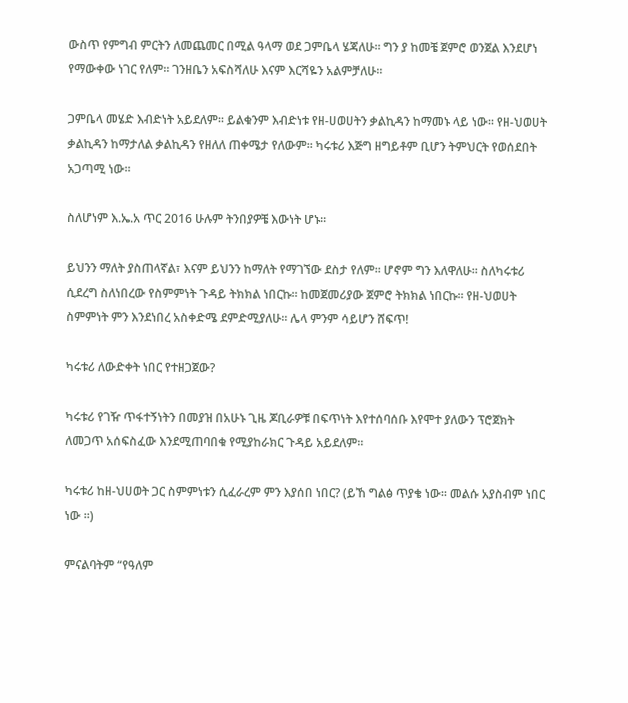ውስጥ የምግብ ምርትን ለመጨመር በሚል ዓላማ ወደ ጋምቤላ ሄጃለሁ፡፡ ግን ያ ከመቼ ጀምሮ ወንጀል እንደሆነ የማውቀው ነገር የለም፡፡ ገንዘቤን አፍስሻለሁ እናም እርሻዬን አልምቻለሁ፡፡

ጋምቤላ መሄድ እብድነት አይደለም፡፡ ይልቁንም እብድነቱ የዘ-ሀወሀትን ቃልኪዳን ከማመኑ ላይ ነው፡፡ የዘ-ህወሀት ቃልኪዳን ከማታለል ቃልኪዳን የዘለለ ጠቀሜታ የለውም፡፡ ካሩቱሪ እጅግ ዘግይቶም ቢሆን ትምህርት የወሰደበት አጋጣሚ ነው፡፡

ስለሆነም እ.ኤ.አ ጥር 2016 ሁሉም ትንበያዎቼ እውነት ሆኑ፡፡

ይህንን ማለት ያስጠላኛል፣ እናም ይህንን ከማለት የማገኘው ደስታ የለም፡፡ ሆኖም ግን እለዋለሁ፡፡ ስለካሩቱሪ ሲደረግ ስለነበረው የስምምነት ጉዳይ ትክክል ነበርኩ፡፡ ከመጀመሪያው ጀምሮ ትክክል ነበርኩ፡፡ የዘ-ህወሀት ስምምነት ምን እንደነበረ አስቀድሜ ደምድሚያለሁ፡፡ ሌላ ምንም ሳይሆን ሸፍጥ!

ካሩቱሪ ለውድቀት ነበር የተዘጋጀው?

ካሩቱሪ የገዥ ጥፋተኝነትን በመያዝ በአሁኑ ጊዜ ጆቢራዎቹ በፍጥነት እየተሰባሰቡ እየሞተ ያለውን ፕሮጀክት ለመጋጥ አሰፍስፈው እንደሚጠባበቁ የሚያከራክር ጉዳይ አይደለም፡፡

ካሩቱሪ ከዘ-ህሀወት ጋር ስምምነቱን ሲፈራረም ምን እያሰበ ነበር? (ይኸ ግልፅ ጥያቄ ነው፡፡ መልሱ አያስብም ነበር ነው ፡፡)

ምናልባትም “የዓለም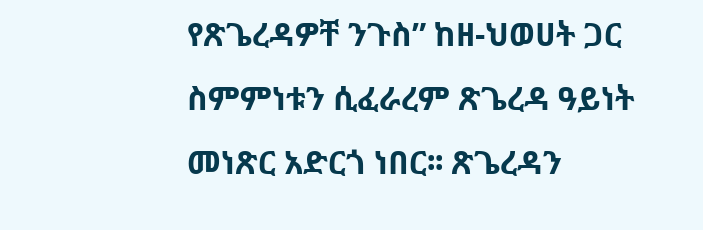የጽጌረዳዎቸ ንጉስ” ከዘ-ህወሀት ጋር ስምምነቱን ሲፈራረም ጽጌረዳ ዓይነት መነጽር አድርጎ ነበር፡፡ ጽጌረዳን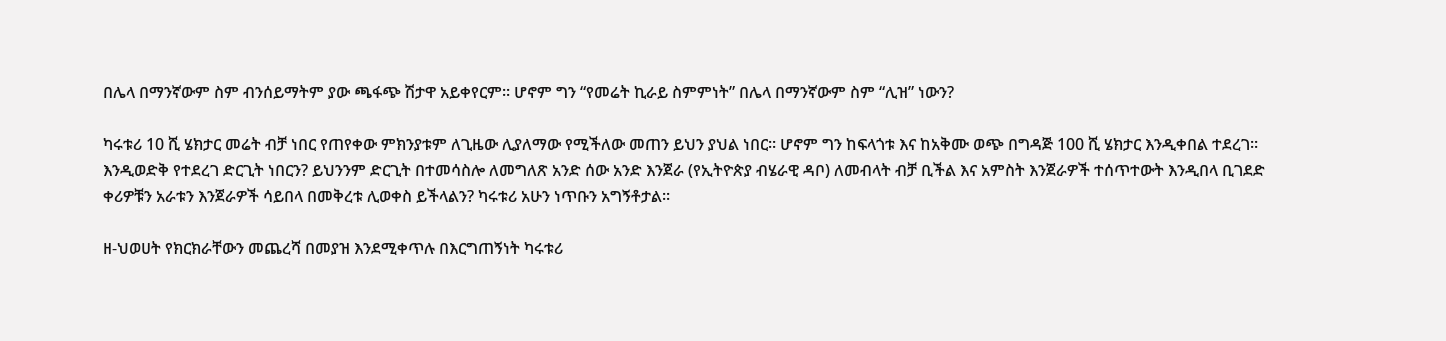በሌላ በማንኛውም ስም ብንሰይማትም ያው ጫፋጭ ሽታዋ አይቀየርም፡፡ ሆኖም ግን “የመሬት ኪራይ ስምምነት” በሌላ በማንኛውም ስም “ሊዝ” ነውን?

ካሩቱሪ 10 ሺ ሄክታር መሬት ብቻ ነበር የጠየቀው ምክንያቱም ለጊዜው ሊያለማው የሚችለው መጠን ይህን ያህል ነበር፡፡ ሆኖም ግን ከፍላጎቱ እና ከአቅሙ ወጭ በግዳጅ 100 ሺ ሄክታር እንዲቀበል ተደረገ፡፡ እንዲወድቅ የተደረገ ድርጊት ነበርን? ይህንንም ድርጊት በተመሳስሎ ለመግለጽ አንድ ሰው አንድ እንጀራ (የኢትዮጵያ ብሄራዊ ዳቦ) ለመብላት ብቻ ቢችል እና አምስት እንጀራዎች ተሰጥተውት እንዲበላ ቢገደድ ቀሪዎቹን አራቱን እንጀራዎች ሳይበላ በመቅረቱ ሊወቀስ ይችላልን? ካሩቱሪ አሁን ነጥቡን አግኝቶታል፡፡

ዘ-ህወሀት የክርክራቸውን መጨረሻ በመያዝ እንደሚቀጥሉ በእርግጠኝነት ካሩቱሪ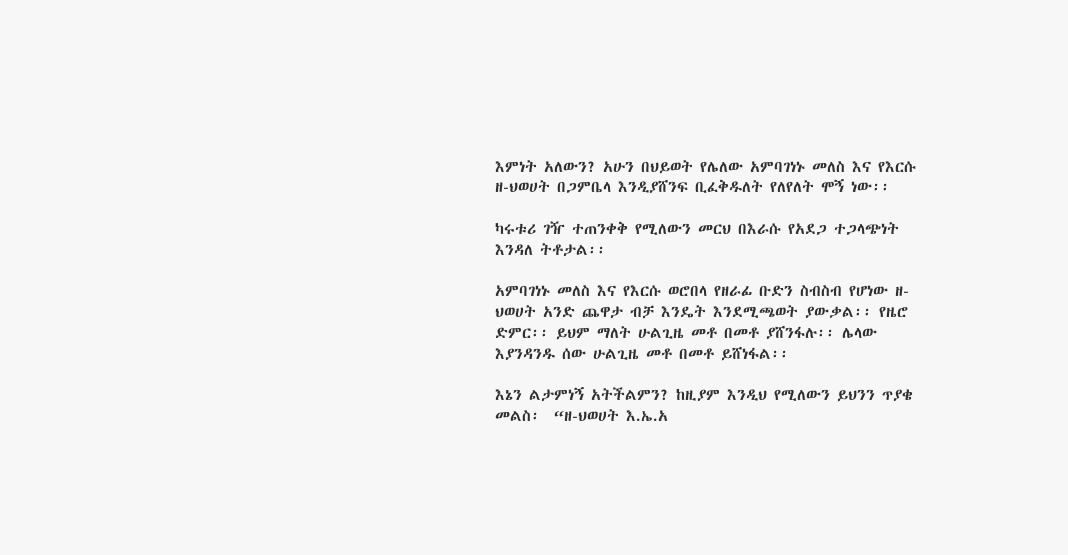እምነት አለውን? አሁን በህይወት የሌለው አምባገነኑ መለስ እና የእርሱ ዘ-ህወሀት በጋምቤላ እንዲያሸንፍ ቢፈቅዱለት የለየለት ሞኝ ነው፡፡

ካሩቱሪ ገዥ ተጠንቀቅ የሚለውን መርህ በእራሱ የአደጋ ተጋላጭነት እንዳለ ትቶታል፡፡

አምባገነኑ መለስ እና የእርሱ ወሮበላ የዘራፊ ቡድን ስብስብ የሆነው ዘ-ህወሀት አንድ ጨዋታ ብቻ እንዴት እንደሚጫወት ያውቃል፡፡ የዜሮ ድምር፡፡ ይህም ማለት ሁልጊዜ መቶ በመቶ ያሸንፋሉ፡፡ ሌላው እያንዳንዱ ሰው ሁልጊዜ መቶ በመቶ ይሸነፋል፡፡

እኔን ልታምነኝ አትችልምን? ከዚያም እንዲህ የሚለውን ይህንን ጥያቄ መልስ፡  “ዘ-ህወሀት እ.ኤ.አ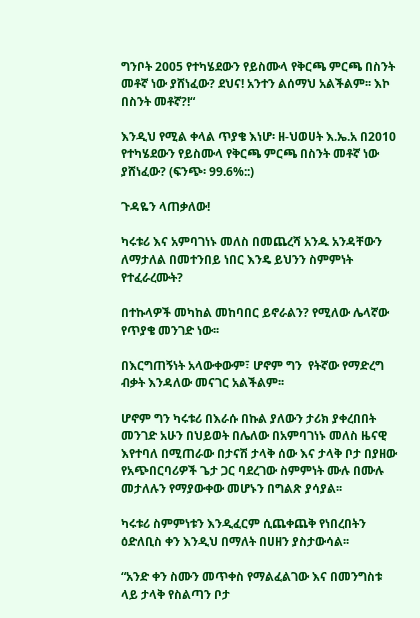ግንቦት 2005 የተካሄደውን የይስሙላ የቅርጫ ምርጫ በስንት መቶኛ ነው ያሸነፈው? ደህና! አንተን ልሰማህ አልችልም፡፡ እኮ በስንት መቶኛ?!“

እንዲህ የሚል ቀላል ጥያቄ እነሆ፡ ዘ-ህወሀት እ.ኤ.አ በ2010 የተካሄደውን የይስሙላ የቅርጫ ምርጫ በስንት መቶኛ ነው ያሸነፈው? (ፍንጭ፡ 99.6%::)

ጉዳዬን ላጠቃለው!

ካሩቱሪ እና አምባገነኑ መለስ በመጨረሻ አንዱ አንዳቸውን ለማታለል በመተንበይ ነበር እንዴ ይህንን ስምምነት የተፈራረሙት?

በተኩላዎች መካከል መከባበር ይኖራልን? የሚለው ሌላኛው የጥያቄ መንገድ ነው፡፡

በእርግጠኝነት አላውቀውም፣ ሆኖም ግን  የትኛው የማድረግ ብቃት እንዳለው መናገር አልችልም፡፡

ሆኖም ግን ካሩቱሪ በእራሱ በኩል ያለውን ታሪክ ያቀረበበት መንገድ አሁን በህይወት በሌለው በአምባገነኑ መለስ ዜናዊ እየተባለ በሚጠራው በታናሽ ታላቅ ሰው እና ታላቅ ቦታ በያዘው የአጭበርባሪዎች ጌታ ጋር ባደረገው ስምምነት ሙሉ በሙሉ መታለሉን የማያውቀው መሆኑን በግልጽ ያሳያል፡፡

ካሩቱሪ ስምምነቱን እንዲፈርም ሲጨቀጨቅ የነበረበትን ዕድለቢስ ቀን እንዲህ በማለት በሀዘን ያስታውሳል፡፡

“አንድ ቀን ስሙን መጥቀስ የማልፈልገው እና በመንግስቱ ላይ ታላቅ የስልጣን ቦታ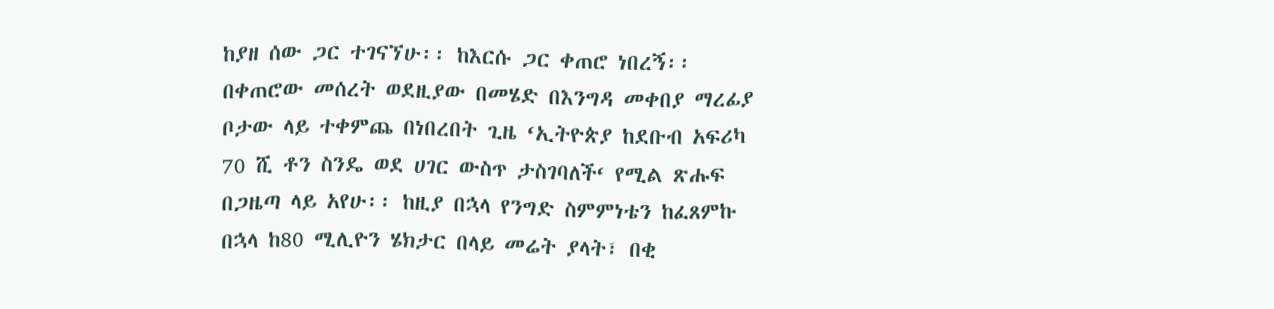ከያዘ ሰው ጋር ተገናኘሁ፡፡ ከእርሱ ጋር ቀጠሮ ነበረኝ፡፡ በቀጠሮው መሰረት ወደዚያው በመሄድ በእንግዳ መቀበያ ማረፊያ ቦታው ላይ ተቀምጨ በነበረበት ጊዜ ‘ኢትዮጵያ ከደቡብ አፍሪካ 70 ሺ ቶን ስንዴ ወደ ሀገር ውስጥ ታስገባለች‘ የሚል ጽሑፍ በጋዜጣ ላይ አየሁ፡፡ ከዚያ በኋላ የንግድ ስምምነቴን ከፈጸምኩ በኋላ ከ80 ሚሊዮን ሄክታር በላይ መሬት ያላት፣ በቂ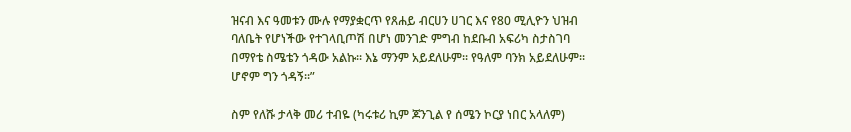ዝናብ እና ዓመቱን ሙሉ የማያቋርጥ የጸሐይ ብርሀን ሀገር እና የ80 ሚሊዮን ህዝብ ባለቤት የሆነችው የተገላቢጦሽ በሆነ መንገድ ምግብ ከደቡብ አፍሪካ ስታስገባ በማየቴ ስሜቴን ጎዳው አልኩ፡፡ እኔ ማንም አይደለሁም፡፡ የዓለም ባንክ አይደለሁም፡፡ ሆኖም ግን ጎዳኝ፡፡”

ስም የለሹ ታላቅ መሪ ተብዬ (ካሩቱሪ ኪም ጆንጊል የ ሰሜን ኮርያ ነበር አላለም)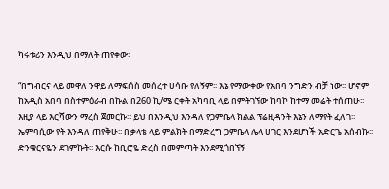ካሩቱሪን እንዲህ በማለት ጠየቀው፡

“በግብርና ላይ መዋለ ንዋይ ለማፍሰስ መሰረተ ሀሳቡ የለኝም፡፡ እኔ የማውቀው የአበባ ንግድን ብቻ ነው፡፡ ሆኖም ከአዲስ አበባ በስተምዕራብ በኩል በ260 ኪ/ሜ ርቀት አካባቢ ላይ በምትገኘው ከባኮ ከተማ መሬት ተሰጠሁ፡፡ እዚያ ላይ እርሻውን ማረስ ጀመርኩ፡፡ ይህ በእንዲህ እንዳለ የጋምቤላ ክልል ፕሬዚዳንት እኔን ለማየት ፈለገ፡፡ ኤምባሲው የት እንዳለ ጠየቅሁ፡፡ በቃላቴ ላይ ምልክት በማድረግ ጋምቤላ ሌላ ሀገር እንደሆነች አድርጌ አሰብኩ፡፡ ድንቁርናዬን ደገምኩት፡፡ እርሱ ከቢሮዬ ድረስ በመምጣት እንደሚጎበኘኝ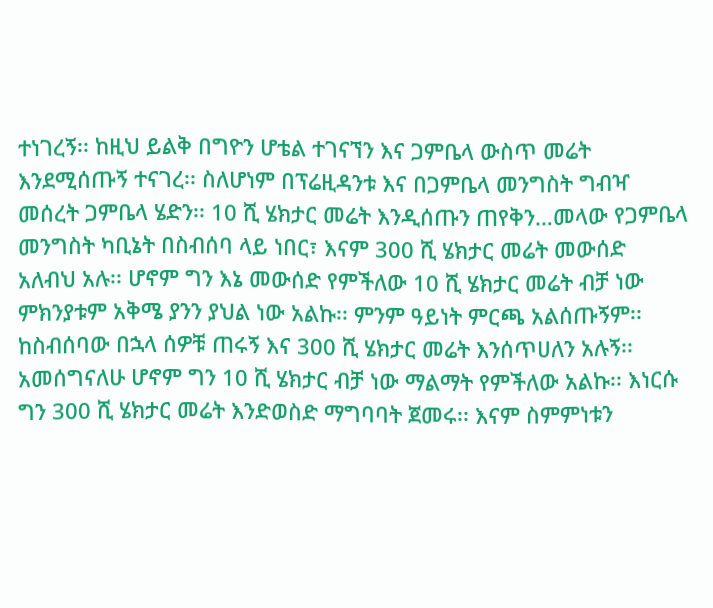ተነገረኝ፡፡ ከዚህ ይልቅ በግዮን ሆቴል ተገናኘን እና ጋምቤላ ውስጥ መሬት እንደሚሰጡኝ ተናገረ፡፡ ስለሆነም በፕሬዚዳንቱ እና በጋምቤላ መንግስት ግብዣ መሰረት ጋምቤላ ሄድን፡፡ 10 ሺ ሄክታር መሬት እንዲሰጡን ጠየቅን…መላው የጋምቤላ መንግስት ካቢኔት በስብሰባ ላይ ነበር፣ እናም 300 ሺ ሄክታር መሬት መውሰድ አለብህ አሉ፡፡ ሆኖም ግን እኔ መውሰድ የምችለው 10 ሺ ሄክታር መሬት ብቻ ነው ምክንያቱም አቅሜ ያንን ያህል ነው አልኩ፡፡ ምንም ዓይነት ምርጫ አልሰጡኝም፡፡ ከስብሰባው በኋላ ሰዎቹ ጠሩኝ እና 300 ሺ ሄክታር መሬት እንሰጥሀለን አሉኝ፡፡ አመሰግናለሁ ሆኖም ግን 10 ሺ ሄክታር ብቻ ነው ማልማት የምችለው አልኩ፡፡ እነርሱ ግን 300 ሺ ሄክታር መሬት እንድወስድ ማግባባት ጀመሩ፡፡ እናም ስምምነቱን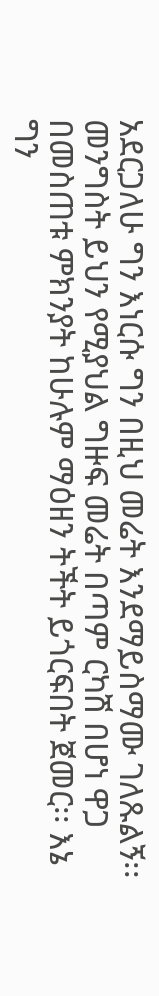አደርጋለሁ ግን እነርሱ ግን በዚህ መሬት እንደማይስማሙ ገለጹልኝ፡፡ መንግስት ይህን የሚያህል ግዙፍ መሬት በጣም ርካሽ በሆነ ዋጋ በመስጠቱ ምክንያት ከሁሉም ማዕዘን ትችት ይጎርፍበት ጀመር፡፡ እኔ ግን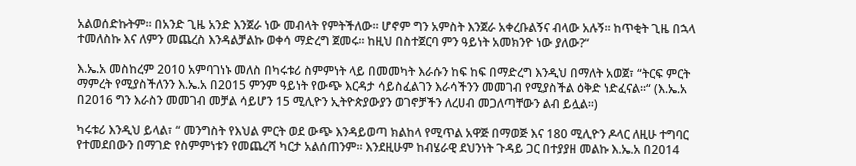አልወሰድኩትም፡፡ በአንድ ጊዜ አንድ እንጀራ ነው መብላት የምትችለው፡፡ ሆኖም ግን አምስት እንጀራ አቀረቡልኝና ብላው አሉኝ፡፡ ከጥቂት ጊዜ በኋላ ተመለስኩ እና ለምን መጨረስ እንዳልቻልኩ ወቀሳ ማድረግ ጀመሩ፡፡ ከዚህ በስተጀርባ ምን ዓይነት አመክንዮ ነው ያለው?“

እ.ኤ.አ መስከረም 2010 አምባገነኑ መለስ በካሩቱሪ ስምምነት ላይ በመመካት እራሱን ከፍ ከፍ በማድረግ እንዲህ በማለት አወጀ፣ “ትርፍ ምርት ማምረት የሚያስችለንን እ.ኤ.አ በ2015 ምንም ዓይነት የውጭ እርዳታ ሳይስፈልገን እራሳችንን መመገብ የሚያስችል ዕቅድ ነድፈናል፡፡“ (እ.ኤ.አ በ2016 ግን እራስን መመገብ መቻል ሳይሆን 15 ሚሊዮን ኢትዮጵያውያን ወገኖቻችን ለረሀብ መጋለጣቸውን ልብ ይሏል፡፡)

ካሩቱሪ እንዲህ ይላል፣ “ መንግስት የእህል ምርት ወደ ውጭ እንዳይወጣ ክልከላ የሚጥል አዋጅ በማወጅ እና 180 ሚሊዮን ዶላር ለዚሁ ተግባር የተመደበውን በማገድ የስምምነቱን የመጨረሻ ካርታ አልሰጠንም፡፡ እንደዚሁም ከብሄራዊ ደህንነት ጉዳይ ጋር በተያያዘ መልኩ እ.ኤ.አ በ2014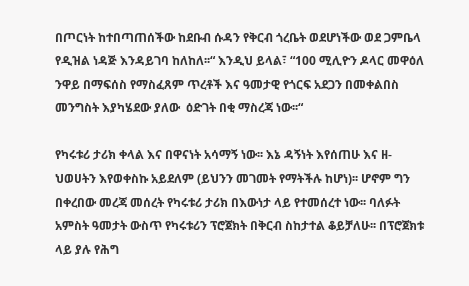በጦርነት ከተበጣጠሰችው ከደቡብ ሱዳን የቅርብ ጎረቤት ወደሆነችው ወደ ጋምቤላ የዲዝል ነዳጅ እንዳይገባ ከለከለ፡፡“ እንዲህ ይላል፣ “100 ሚሊዮን ዶላር መዋዕለ ንዋይ በማፍሰስ የማስፈጸም ጥረቶች እና ዓመታዊ የጎርፍ አደጋን በመቀልበስ መንግስት እያካሄደው ያለው  ዕድገት በቂ ማስረጃ ነው፡፡“

የካሩቱሪ ታሪክ ቀላል እና በዋናነት አሳማኝ ነው፡፡ እኔ ዳኝነት እየሰጠሁ እና ዘ-ህወሀትን እየወቀስኩ አይደለም (ይህንን መገመት የማትችሉ ከሆነ)፡፡ ሆኖም ግን በቀረበው መረጃ መሰረት የካሩቱሪ ታሪክ በእውነታ ላይ የተመሰረተ ነው፡፡ ባለፉት አምስት ዓመታት ውስጥ የካሩቱሪን ፕሮጀክት በቅርብ ስከታተል ቆይቻለሁ፡፡ በፕሮጀክቱ ላይ ያሉ የሕግ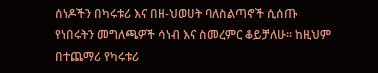ሰነዶችን በካሩቱሪ እና በዘ-ህወሀት ባለስልጣኖች ሲሰጡ የነበሩትን መግለጫዎች ሳነብ እና ስመረምር ቆይቻለሁ፡፡ ከዚህም በተጨማሪ የካሩቱሪ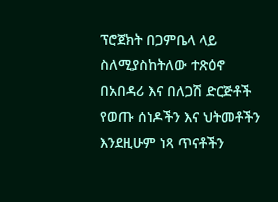ፕሮጀክት በጋምቤላ ላይ ስለሚያስከትለው ተጽዕኖ በአበዳሪ እና በለጋሽ ድርጅቶች የወጡ ሰነዶችን እና ህትመቶችን እንደዚሁም ነጻ ጥናቶችን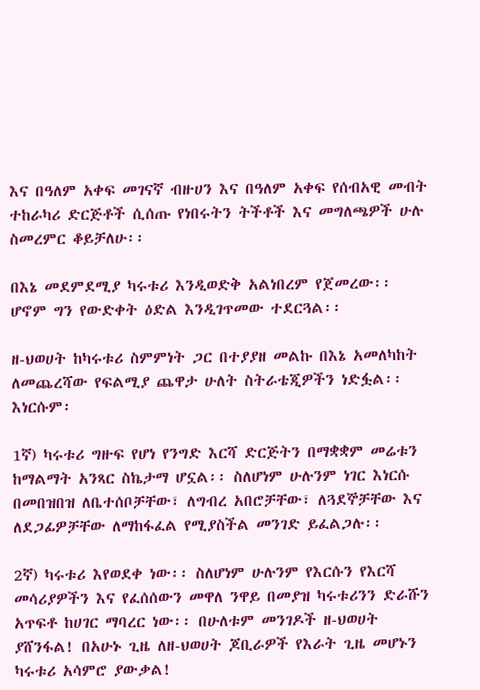እና በዓለም አቀፍ መገናኛ ብዙሀን እና በዓለም አቀፍ የሰብአዊ መብት ተከራካሪ ድርጅቶች ሲሰጡ የነበሩትን ትችቶች እና መግለጫዎች ሁሉ ስመረምር ቆይቻለሁ፡፡

በእኔ መደምደሚያ ካሩቱሪ እንዲወድቅ አልነበረም የጀመረው፡፡ ሆኖም ግን የውድቀት ዕድል እንዲገጥመው ተደርጓል፡፡

ዘ-ህወሀት ከካሩቱሪ ስምምነት ጋር በተያያዘ መልኩ በእኔ አመለካከት ለመጨረሻው የፍልሚያ ጨዋታ ሁለት ስትራቴጂዎችን ነድፏል፡፡ እነርሱም፡

1ኛ) ካሩቱሪ ግዙፍ የሆነ የንግድ እርሻ ድርጅትን በማቋቋም መሬቱን ከማልማት አንጻር ስኬታማ ሆኗል፡፡ ስለሆነም ሁሉንም ነገር እነርሱ በመበዝበዝ ለቤተሰቦቻቸው፣ ለግብረ አበሮቻቸው፣ ለጓደኞቻቸው እና ለደጋፊዎቻቸው ለማከፋፈል የሚያስችል መንገድ ይፈልጋሉ፡፡

2ኛ) ካሩቱሪ እየወደቀ ነው፡፡ ስለሆነም ሁሉንም የእርሱን የእርሻ መሳሪያዎችን እና የፈሰሰውን መዋለ ንዋይ በመያዝ ካሩቱሪንን ድራሹን አጥፍቶ ከሀገር ማባረር ነው፡፡ በሁለቱም መንገዶች ዘ-ህወሀት ያሸንፋል! በአሁኑ ጊዜ ለዘ-ህወሀት ጆቢራዎች የእራት ጊዜ መሆኑን ካሩቱሪ አሳምሮ ያውቃል!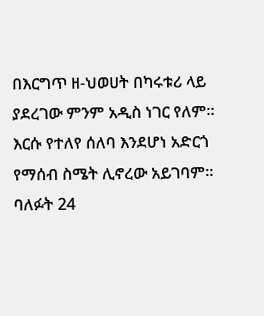በእርግጥ ዘ-ህወሀት በካሩቱሪ ላይ ያደረገው ምንም አዲስ ነገር የለም፡፡ እርሱ የተለየ ሰለባ እንደሆነ አድርጎ የማሰብ ስሜት ሊኖረው አይገባም፡፡ ባለፉት 24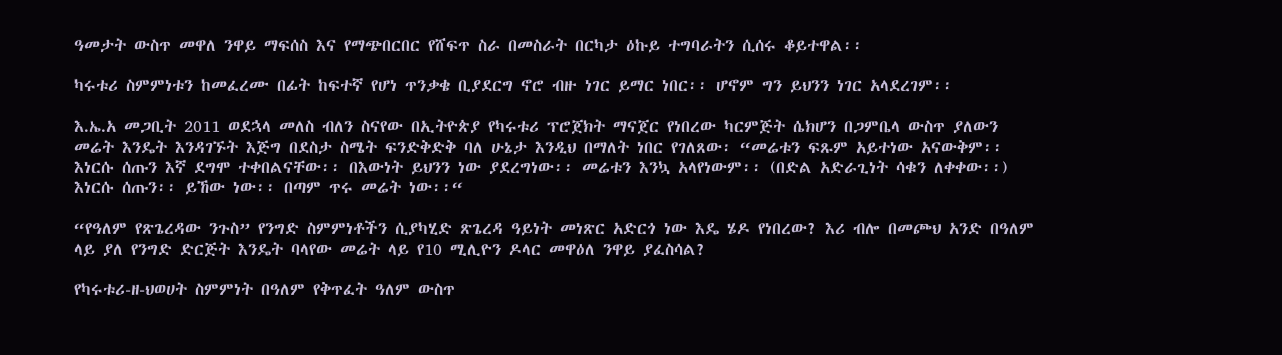ዓመታት ውስጥ መዋለ ንዋይ ማፍሰስ እና የማጭበርበር የሸፍጥ ስራ በመስራት በርካታ ዕኩይ ተግባራትን ሲሰሩ ቆይተዋል፡፡

ካሩቱሪ ስምምነቱን ከመፈረሙ በፊት ከፍተኛ የሆነ ጥንቃቄ ቢያደርግ ኖሮ ብዙ ነገር ይማር ነበር፡፡ ሆኖም ግን ይህንን ነገር አላደረገም፡፡

እ.ኤ.አ መጋቢት 2011 ወደኋላ መለስ ብለን ስናየው በኢትዮጵያ የካሩቱሪ ፕሮጀክት ማናጀር የነበረው ካርምጅት ሴክሆን በጋምቤላ ውስጥ ያለውን መሬት እንዴት እንዳገኙት እጅግ በደስታ ስሜት ፍንድቅድቅ ባለ ሁኔታ እንዲህ በማለት ነበር የገለጸው፡ “መሬቱን ፍጹም አይተነው አናውቅም፡፡ እነርሱ ሰጡን እኛ ደግሞ ተቀበልናቸው፡፡ በእውነት ይህንን ነው ያደረግነው፡፡ መሬቱን እንኳ አላየነውም፡፡ (በድል አድራጊነት ሳቁን ለቀቀው፡፡) እነርሱ ሰጡን፡፡ ይኸው ነው፡፡ በጣም ጥሩ መሬት ነው፡፡“

“የዓለም የጽጌረዳው ንጉስ” የንግድ ስምምነቶችን ሲያካሂድ ጽጌረዳ ዓይነት መነጽር አድርጎ ነው እዴ ሄዶ የነበረው? እሪ ብሎ በመጮህ አንድ በዓለም ላይ ያለ የንግድ ድርጅት እንዴት ባላየው መሬት ላይ የ10 ሚሊዮን ዶላር መዋዕለ ንዋይ ያፈስሳል?

የካሩቱሪ-ዘ-ህወሀት ስምምነት በዓለም የቅጥፈት ዓለም ውስጥ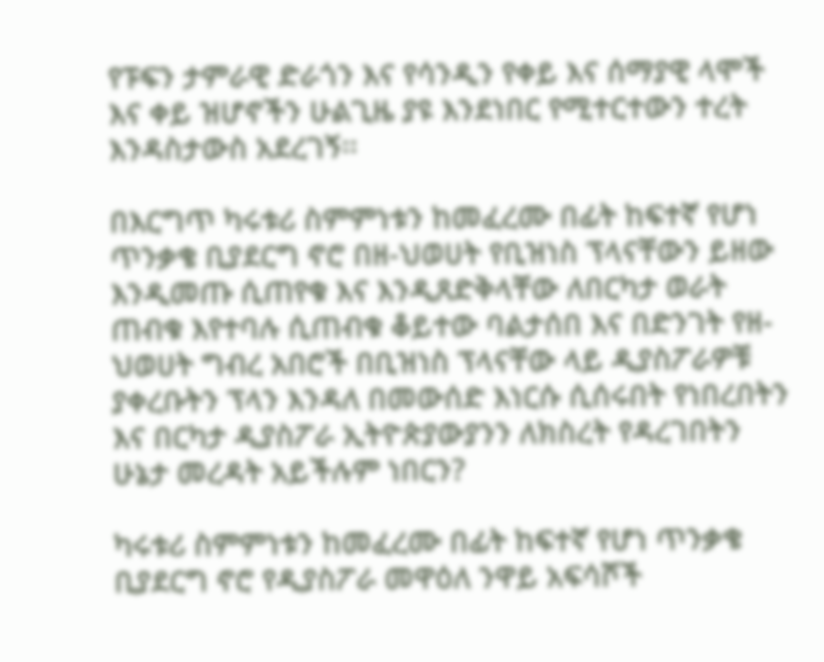የፑፍን ታምራዊ ድራጎን እና የሳንዲን የቀይ እና ሰማያዊ ላሞች እና ቀይ ዝሆኖችን ሁልጊዜ ያዩ እንደነበር የሚተርተውን ተረት እንዳስታውስ አደረገኝ፡፡

በእርግጥ ካሩቱሪ ስምምነቱን ከመፈረሙ በፊት ከፍተኛ የሆነ ጥንቃቄ ቢያደርግ ኖሮ በዘ-ህወሀት የቢዝነስ ፕላናቸውን ይዘው እንዲመጡ ሲጠየቁ እና እንዲጸድቅላቸው ለበርካታ ወራት ጠብቁ እየተባሉ ሲጠብቁ ቆይተው ባልታሰበ እና በድንገት የዘ-ህወሀት ግብረ አበሮች በቢዝነስ ፕላናቸው ላይ ዲያስፖራዎቹ ያቀረቡትን ፕላን እንዳለ በመውሰድ እነርሱ ሲሰሩበት የነበረበትን እና በርካታ ዲያስፖራ ኢትዮጵያውያንን ለክስረት የዳረገበትን ሁኔታ መረዳት አይችሉም ነበርን?

ካሩቱሪ ስምምነቱን ከመፈረሙ በፊት ከፍተኛ የሆነ ጥንቃቄ ቢያደርግ ኖሮ የዲያስፖራ መዋዕለ ንዋይ አፍሳሾች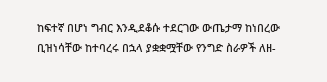ከፍተኛ በሆነ ግብር እንዲደቆሱ ተደርገው ውጤታማ ከነበረው ቢዝነሳቸው ከተባረሩ በኋላ ያቋቋሟቸው የንግድ ስራዎች ለዘ-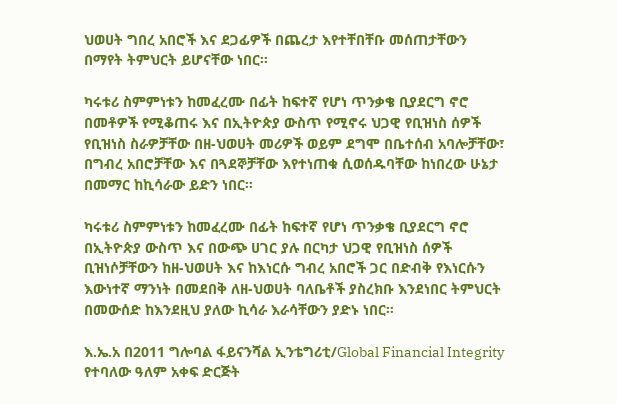ህወሀት ግበረ አበሮች እና ደጋፊዎች በጨረታ እየተቸበቸቡ መሰጠታቸውን በማየት ትምህርት ይሆናቸው ነበር፡፡

ካሩቱሪ ስምምነቱን ከመፈረሙ በፊት ከፍተኛ የሆነ ጥንቃቄ ቢያደርግ ኖሮ በመቶዎች የሚቆጠሩ እና በኢትዮጵያ ውስጥ የሚኖሩ ህጋዊ የቢዝነስ ሰዎች የቢዝነስ ስራዎቻቸው በዘ-ህወሀት መሪዎች ወይም ደግሞ በቤተሰብ አባሎቻቸው፣ በግብረ አበሮቻቸው እና በጓደኞቻቸው እየተነጠቁ ሲወሰዱባቸው ከነበረው ሁኔታ በመማር ከኪሳራው ይድን ነበር፡፡

ካሩቱሪ ስምምነቱን ከመፈረሙ በፊት ከፍተኛ የሆነ ጥንቃቄ ቢያደርግ ኖሮ በኢትዮጵያ ውስጥ እና በውጭ ሀገር ያሉ በርካታ ህጋዊ የቢዝነስ ሰዎች ቢዝነሶቻቸውን ከዘ-ህወሀት እና ከእነርሱ ግብረ አበሮች ጋር በድብቅ የእነርሱን እውነተኛ ማንነት በመደበቅ ለዘ-ህወሀት ባለቤቶች ያስረክቡ እንደነበር ትምህርት በመውሰድ ከእንደዚህ ያለው ኪሳራ እራሳቸውን ያድኑ ነበር፡፡

እ.ኤ.አ በ2011 ግሎባል ፋይናንሻል ኢንቴግሪቲ/Global Financial Integrity የተባለው ዓለም አቀፍ ድርጅት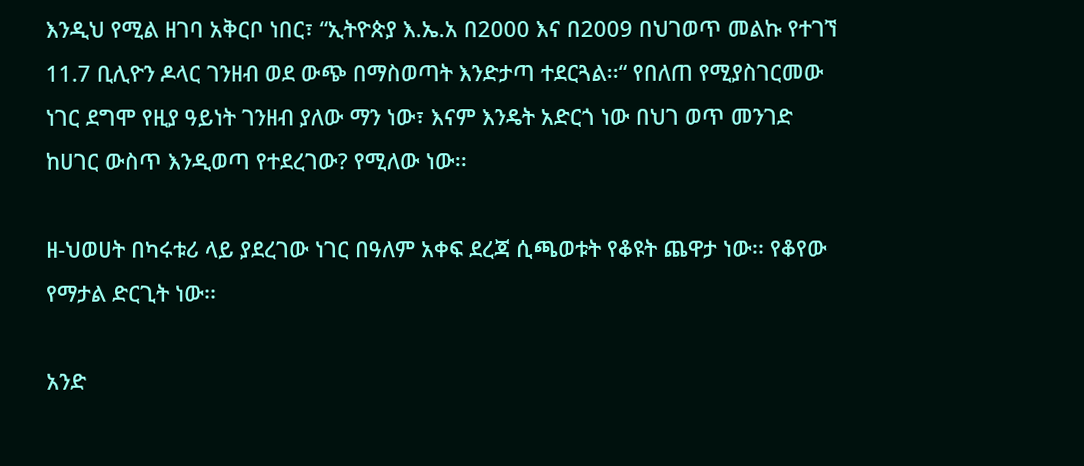እንዲህ የሚል ዘገባ አቅርቦ ነበር፣ “ኢትዮጵያ እ.ኤ.አ በ2000 እና በ2009 በህገወጥ መልኩ የተገኘ 11.7 ቢሊዮን ዶላር ገንዘብ ወደ ውጭ በማስወጣት እንድታጣ ተደርጓል፡፡“ የበለጠ የሚያስገርመው ነገር ደግሞ የዚያ ዓይነት ገንዘብ ያለው ማን ነው፣ እናም እንዴት አድርጎ ነው በህገ ወጥ መንገድ ከሀገር ውስጥ እንዲወጣ የተደረገው? የሚለው ነው፡፡

ዘ-ህወሀት በካሩቱሪ ላይ ያደረገው ነገር በዓለም አቀፍ ደረጃ ሲጫወቱት የቆዩት ጨዋታ ነው፡፡ የቆየው የማታል ድርጊት ነው፡፡

አንድ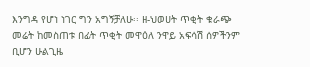እንግዳ የሆነ ነገር ግን አግኝቻለሁ፡፡ ዘ-ህወሀት ጥቂት ቁራጭ መሬት ከመስጠቱ በፊት ጥቂት መዋዕለ ንዋይ አፍሳሽ ሰዎችንም ቢሆን ሁልጊዜ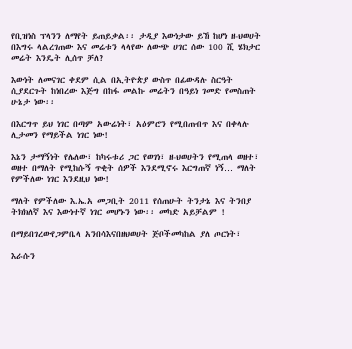የቢዝነስ ፕላንን ለማየት ይጠይቃል፡፡ ታዲያ እውነታው ይኸ ከሆነ ዘ-ህወሀት በእግሩ ላልረገጠው እና መሬቱን ላላየው ለውጭ ሀገር ሰው 100 ሺ ሄክታር መሬት እንዴት ሊሰጥ ቻለ?

እውነት ለመናገር ቀደም ሲል በኢትዮጵያ ውስጥ በፊውዳሉ ስርዓት ሲያደርጉት ከነበረው እጅግ በከፋ መልኩ መሬትን በዓይነ ገመድ የመስጠት ሁኔታ ነው፡፡

በእርግጥ ይህ ነገር በጣም አውሬነት፣ አዕምሮን የሚበጠብጥ እና በቀላሉ ሊታመን የማይችል ነገር ነው!

እኔን ታማኝነት የሌለው፣ ከካሩቱሪ ጋር የወገነ፣ ዘ-ህወሀትን የሚጠላ ወዘተ፣ ወዘተ በማለት የሚከሱኝ ጥቂት ሰዎች እንደሚኖሩ እርግጠኛ ነኝ… ማለት የምችለው ነገር እንደዚህ ነው!

ማለት የምችለው እ.ኤ.አ መጋቢት 2011 የሰጠሁት ትንታኔ እና ትንበያ ትክክለኛ እና እውነተኛ ነገር መሆኑን ነው፡፡ መካድ አይቻልም !

በማይበገረውየጋምቤላ አንበሳእናበዘህወሀት ጅቦችመካከል ያለ ጦርነት፣

እራሱን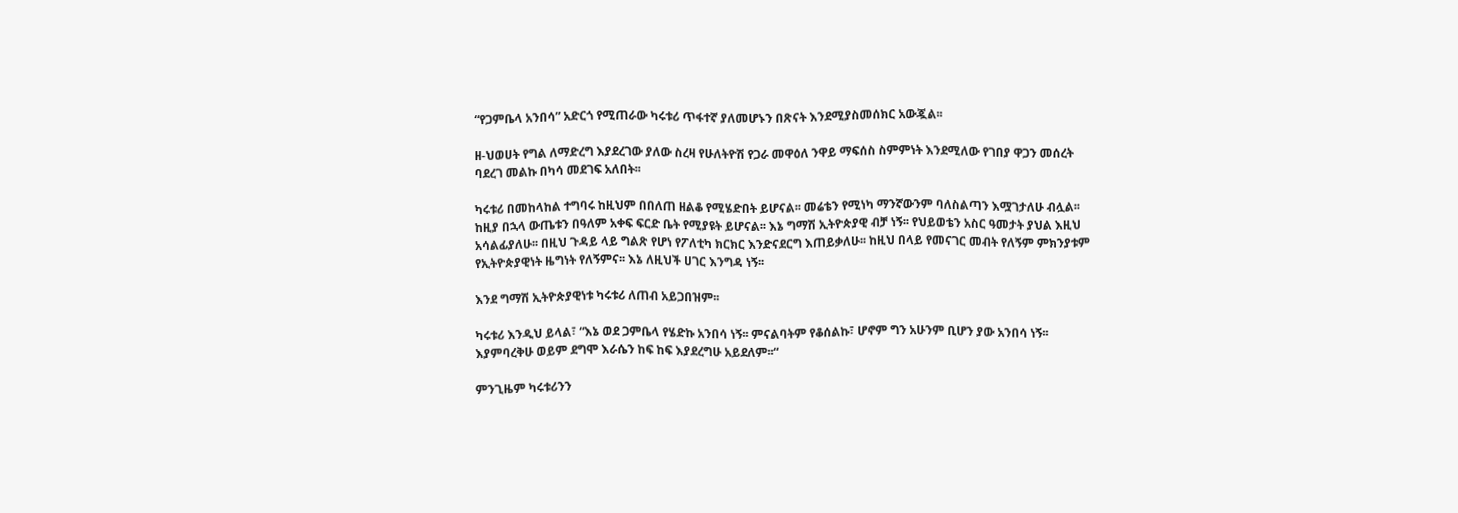“የጋምቤላ አንበሳ” አድርጎ የሚጠራው ካሩቱሪ ጥፋተኛ ያለመሆኑን በጽናት እንደሚያስመሰክር አውጇል፡፡

ዘ-ህወሀት የግል ለማድረግ እያደረገው ያለው ስረዛ የሁለትዮሽ የጋራ መዋዕለ ንዋይ ማፍሰስ ስምምነት እንደሚለው የገበያ ዋጋን መሰረት ባደረገ መልኩ በካሳ መደገፍ አለበት፡፡

ካሩቱሪ በመከላከል ተግባሩ ከዚህም በበለጠ ዘልቆ የሚሄድበት ይሆናል፡፡ መሬቴን የሚነካ ማንኛውንም ባለስልጣን እሟገታለሁ ብሏል፡፡ ከዚያ በኋላ ውጤቱን በዓለም አቀፍ ፍርድ ቤት የሚያዩት ይሆናል፡፡ እኔ ግማሽ ኢትዮጵያዊ ብቻ ነኝ፡፡ የህይወቴን አስር ዓመታት ያህል እዚህ አሳልፊያለሁ፡፡ በዚህ ጉዳይ ላይ ግልጽ የሆነ የፖለቲካ ክርክር እንድናደርግ እጠይቃለሁ፡፡ ከዚህ በላይ የመናገር መብት የለኝም ምክንያቱም የኢትዮጵያዊነት ዜግነት የለኝምና፡፡ እኔ ለዚህች ሀገር እንግዳ ነኝ፡፡

እንደ ግማሽ ኢትዮጵያዊነቱ ካሩቱሪ ለጠብ አይጋበዝም፡፡

ካሩቱሪ እንዲህ ይላል፣ “እኔ ወደ ጋምቤላ የሄድኩ አንበሳ ነኝ፡፡ ምናልባትም የቆሰልኩ፣ ሆኖም ግን አሁንም ቢሆን ያው አንበሳ ነኝ፡፡ እያምባረቅሁ ወይም ደግሞ እራሴን ከፍ ከፍ እያደረግሁ አይደለም፡፡“

ምንጊዜም ካሩቱሪንን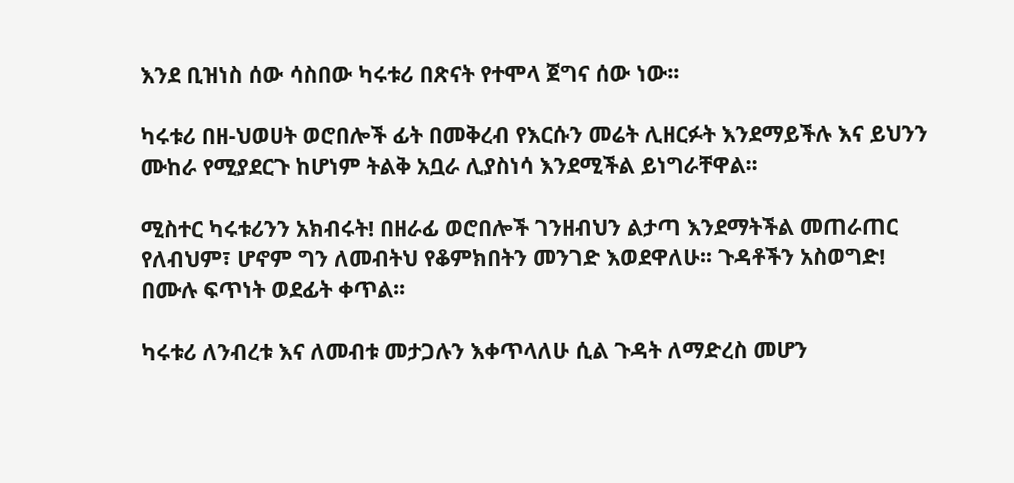እንደ ቢዝነስ ሰው ሳስበው ካሩቱሪ በጽናት የተሞላ ጀግና ሰው ነው፡፡

ካሩቱሪ በዘ-ህወሀት ወሮበሎች ፊት በመቅረብ የእርሱን መሬት ሊዘርፉት እንደማይችሉ እና ይህንን ሙከራ የሚያደርጉ ከሆነም ትልቅ አቧራ ሊያስነሳ እንደሚችል ይነግራቸዋል፡፡

ሚስተር ካሩቱሪንን አክብሩት! በዘራፊ ወሮበሎች ገንዘብህን ልታጣ እንደማትችል መጠራጠር የለብህም፣ ሆኖም ግን ለመብትህ የቆምክበትን መንገድ እወደዋለሁ፡፡ ጉዳቶችን አስወግድ! በሙሉ ፍጥነት ወደፊት ቀጥል፡፡

ካሩቱሪ ለንብረቱ እና ለመብቱ መታጋሉን እቀጥላለሁ ሲል ጉዳት ለማድረስ መሆን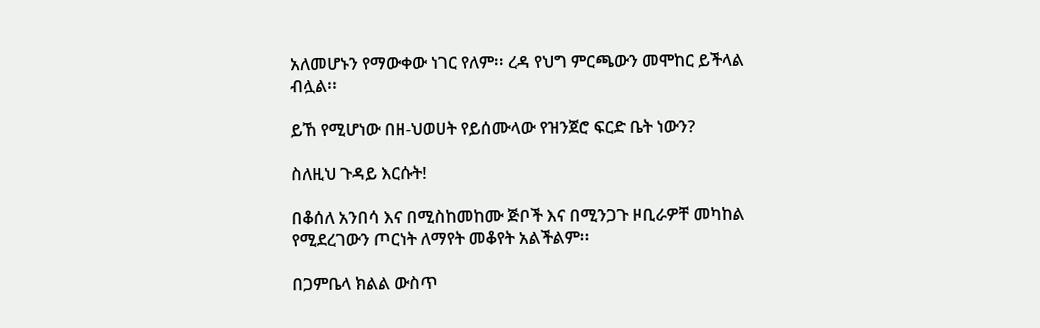አለመሆኑን የማውቀው ነገር የለም፡፡ ረዳ የህግ ምርጫውን መሞከር ይችላል ብሏል፡፡

ይኸ የሚሆነው በዘ-ህወሀት የይሰሙላው የዝንጀሮ ፍርድ ቤት ነውን?

ስለዚህ ጉዳይ እርሱት!

በቆሰለ አንበሳ እና በሚስከመከሙ ጅቦች እና በሚንጋጉ ዞቢራዎቸ መካከል የሚደረገውን ጦርነት ለማየት መቆየት አልችልም፡፡

በጋምቤላ ክልል ውስጥ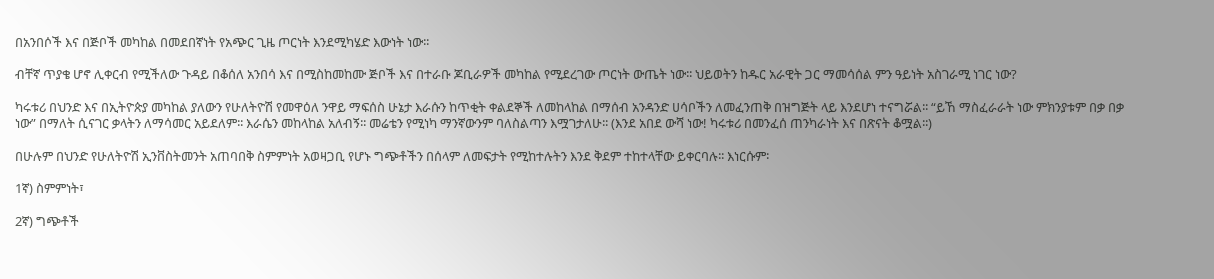በአንበሶች እና በጅቦች መካከል በመደበኛነት የአጭር ጊዜ ጦርነት እንደሚካሄድ እውነት ነው፡፡

ብቸኛ ጥያቄ ሆኖ ሊቀርብ የሚችለው ጉዳይ በቆሰለ አንበሳ እና በሚስከመከሙ ጅቦች እና በተራቡ ጆቢራዎች መካከል የሚደረገው ጦርነት ውጤት ነው፡፡ ህይወትን ከዱር አራዊት ጋር ማመሳሰል ምን ዓይነት አስገራሚ ነገር ነው?

ካሩቱሪ በህንድ እና በኢትዮጵያ መካከል ያለውን የሁለትዮሽ የመዋዕለ ንዋይ ማፍሰስ ሁኔታ እራሱን ከጥቂት ቀልደኞች ለመከላከል በማሰብ አንዳንድ ሀሳቦችን ለመፈንጠቅ በዝግጅት ላይ እንደሆነ ተናግሯል፡፡ “ይኸ ማስፈራራት ነው ምክንያቱም በቃ በቃ ነው” በማለት ሲናገር ቃላትን ለማሳመር አይደለም፡፡ እራሴን መከላከል አለብኝ፡፡ መሬቴን የሚነካ ማንኛውንም ባለስልጣን እሟገታለሁ፡፡ (እንደ አበደ ውሻ ነው! ካሩቱሪ በመንፈሰ ጠንካራነት እና በጽናት ቆሟል፡፡)

በሁሉም በህንድ የሁለትዮሽ ኢንቨስትመንት አጠባበቅ ስምምነት አወዛጋቢ የሆኑ ግጭቶችን በሰላም ለመፍታት የሚከተሉትን እንደ ቅደም ተከተላቸው ይቀርባሉ፡፡ እነርሱም፡

1ኛ) ስምምነት፣

2ኛ) ግጭቶች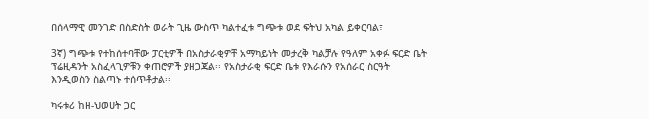በሰላማዊ መንገድ በስድስት ወራት ጊዜ ውስጥ ካልተፈቱ ግጭቱ ወደ ፍትህ አካል ይቀርባል፣

3ኛ) ግጭቱ የተከሰተባቸው ፓርቲዎች በአስታራቂዎቸ አማካይነት መታረቅ ካልቻሉ የዓለም አቀፉ ፍርድ ቤት ፕሬዚዳንት አስፈላጊዎቹን ቀጠሮዎች ያዘጋጃል፡፡ የአስታራቂ ፍርድ ቤቱ የእራሱን የአሰራር ስርዓት እንዲወስን ስልጣኑ ተሰጥቶታል፡፡

ካሩቱሪ ከዘ-ህወሀት ጋር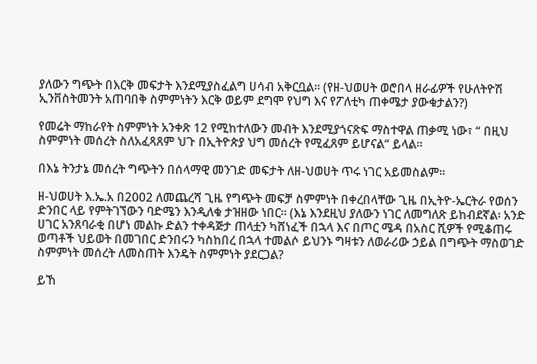ያለውን ግጭት በእርቅ መፍታት እንደሚያስፈልግ ሀሳብ አቅርቧል፡፡ (የዘ-ህወሀት ወሮበላ ዘራፊዎች የሁለትዮሽ ኢንቨስትመንት አጠባበቅ ስምምነትን እርቅ ወይም ደግሞ የህግ እና የፖለቲካ ጠቀሜታ ያውቁታልን?)

የመሬት ማከራየት ስምምነት አንቀጽ 12 የሚከተለውን መብት እንደሚያጎናጽፍ ማስተዋል ጠቃሚ ነው፣ “ በዚህ ስምምነት መሰረት ስለአፈጻጸም ህጉ በኢትዮጵያ ህግ መሰረት የሚፈጸም ይሆናል“ ይላል፡፡

በእኔ ትንታኔ መሰረት ግጭትን በሰላማዊ መንገድ መፍታት ለዘ-ህወሀት ጥሩ ነገር አይመስልም፡፡

ዘ-ህወሀት እ.ኤ.አ በ2002 ለመጨረሻ ጊዜ የግጭት መፍቻ ስምምነት በቀረበላቸው ጊዜ በኢትዮ-ኤርትራ የወሰን ድንበር ላይ የምትገኘውን ባድሜን እንዲለቁ ታዝዘው ነበር፡፡ (እኔ እንደዚህ ያለውን ነገር ለመግለጽ ይከብደኛል፡ አንድ ሀገር አንጸባራቂ በሆነ መልኩ ድልን ተቀዳጅታ ጠላቷን ካሸነፈች በኋላ እና በጦር ሜዳ በአስር ሺዎች የሚቆጠሩ ወጣቶች ህይወት በመገበር ድንበሩን ካስከበረ በኋላ ተመልሶ ይህንኑ ግዛቱን ለወራሪው ኃይል በግጭት ማስወገድ ስምምነት መሰረት ለመስጠት እንዴት ስምምነት ያደርጋል?

ይኸ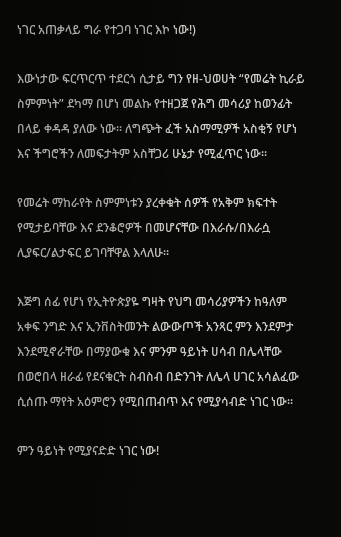ነገር አጠቃላይ ግራ የተጋባ ነገር እኮ ነው!)

እውነታው ፍርጥርጥ ተደርጎ ሲታይ ግን የዘ-ህወሀት “የመሬት ኪራይ ስምምነት” ደካማ በሆነ መልኩ የተዘጋጀ የሕግ መሳሪያ ከወንፊት በላይ ቀዳዳ ያለው ነው፡፡ ለግጭት ፈች አስማሚዎች አስቂኝ የሆነ እና ችግሮችን ለመፍታትም አስቸጋሪ ሁኔታ የሚፈጥር ነው፡፡

የመሬት ማከራየት ስምምነቱን ያረቀቁት ሰዎች የአቅም ክፍተት የሚታይባቸው እና ደንቆሮዎች በመሆናቸው በእራሱ/በእራሷ ሊያፍር/ልታፍር ይገባቸዋል እላለሁ፡፡

እጅግ ሰፊ የሆነ የኢትዮጵያዬ ግዛት የህግ መሳሪያዎችን ከዓለም አቀፍ ንግድ እና ኢንቨስትመንት ልውውጦች አንጻር ምን እንደምታ እንደሚኖራቸው በማያውቁ እና ምንም ዓይነት ሀሳብ በሌላቸው በወሮበላ ዘራፊ የደናቁርት ስብስብ በድንገት ለሌላ ሀገር አሳልፈው ሲሰጡ ማየት አዕምሮን የሚበጠብጥ እና የሚያሳብድ ነገር ነው፡፡

ምን ዓይነት የሚያናድድ ነገር ነው!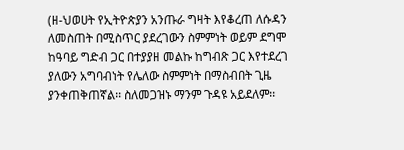(ዘ-ህወሀት የኢትዮጵያን አንጡራ ግዛት እየቆረጠ ለሱዳን ለመስጠት በሚስጥር ያደረገውን ስምምነት ወይም ደግሞ ከዓባይ ግድብ ጋር በተያያዘ መልኩ ከግብጽ ጋር እየተደረገ ያለውን አግባብነት የሌለው ስምምነት በማስብበት ጊዜ ያንቀጠቅጠኛል፡፡ ስለመጋዝኑ ማንም ጉዳዩ አይደለም፡፡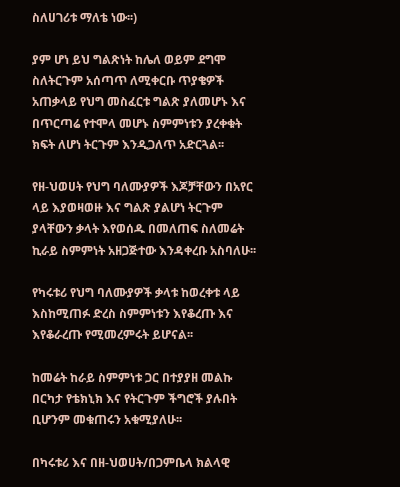ስለሀገሪቱ ማለቴ ነው፡፡)

ያም ሆነ ይህ ግልጽነት ከሌለ ወይም ደግሞ ስለትርጉም አሰጣጥ ለሚቀርቡ ጥያቄዎች አጠቃላይ የህግ መስፈርቱ ግልጽ ያለመሆኑ እና በጥርጣሬ የተሞላ መሆኑ ስምምነቱን ያረቀቁት ክፍት ለሆነ ትርጉም እንዲጋለጥ አድርጓል፡፡

የዘ-ህወሀት የህግ ባለሙያዎች እጆቻቸውን በአየር ላይ እያወዛወዙ እና ግልጽ ያልሆነ ትርጉም ያላቸውን ቃላት እየወሰዱ በመለጠፍ ስለመሬት ኪራይ ስምምነት አዘጋጅተው እንዳቀረቡ አስባለሁ፡፡

የካሩቱሪ የህግ ባለሙያዎች ቃላቱ ከወረቀቱ ላይ እስከሚጠፉ ድረስ ስምምነቱን እየቆረጡ እና እየቆራረጡ የሚመረምሩት ይሆናል፡፡

ከመሬት ከራይ ስምምነቱ ጋር በተያያዘ መልኩ በርካታ የቴክኒክ እና የትርጉም ችግሮች ያሉበት ቢሆንም መቁጠሩን አቁሚያለሁ፡፡

በካሩቱሪ እና በዘ-ህወሀት/በጋምቤላ ክልላዊ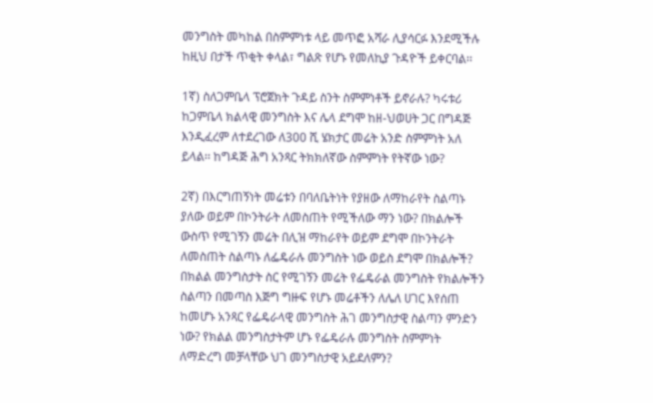መንግስት መካከል በስምምነቱ ላይ መጥፎ አሻራ ሊያሳርፉ እንደሚችሉ ከዚህ በታች ጥቂት ቀላል፣ ግልጽ የሆኑ የመለኪያ ጉዳዮች ይቀርባል፡፡

1ኛ) ስለጋምቤላ ፕሮጀክት ጉዳይ ስንት ስምምነቶች ይኖራሉ? ካሩቱሪ ከጋምቤላ ክልላዊ መንግስት እና ሌላ ደግሞ ከዘ-ህወሀት ጋር በግዳጅ እንዲፈረም ለተደረገው ለ300 ሺ ሄክታር መሬት አንድ ስምምነት አለ ይላል፡፡ ከግዳጅ ሕግ አንጻር ትክክለኛው ስምምነት የትኛው ነው?

2ኛ) በእርግጠኝነት መሬቱን በባለቤትነት የያዘው ለማከራየት ስልጣኑ ያለው ወይም በኮንትራት ለመስጠት የሚችለው ማን ነው? በክልሎች ውስጥ የሚገኝን መሬት በሊዝ ማከራየት ወይም ደግሞ በኮንትራት ለመስጠት ስልጣኑ ለፌዴራሉ መንግስት ነው ወይስ ደግሞ በክልሎች? በክልል መንግስታት ስር የሚገኝን መሬት የፌዴራል መንግስት የክልሎችን ስልጣን በመጣስ እጅግ ግዙፍ የሆኑ መሬቶችን ለሌለ ሀገር እየሰጠ ከመሆኑ አንጻር የፌዴራላዊ መንግስት ሕገ መንግስታዊ ስልጣን ምንድን ነው? የክልል መንግስታትም ሆኑ የፌዴራሉ መንግስት ስምምነት ለማድረግ መቻላቸው ህገ መንግስታዊ አይደለምን?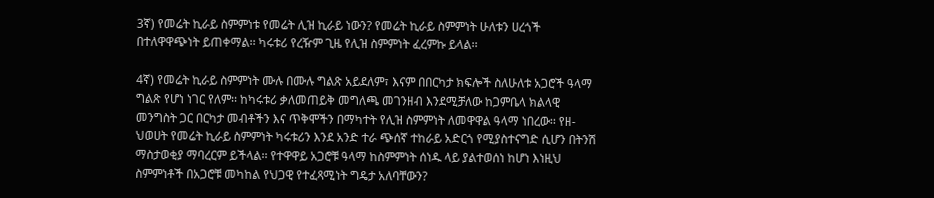3ኛ) የመሬት ኪራይ ስምምነቱ የመሬት ሊዝ ኪራይ ነውን? የመሬት ኪራይ ስምምነት ሁለቱን ሀረጎች በተለዋዋጭነት ይጠቀማል፡፡ ካሩቱሪ የረዥም ጊዜ የሊዝ ስምምነት ፈረምኩ ይላል፡፡

4ኛ) የመሬት ኪራይ ስምምነት ሙሉ በሙሉ ግልጽ አይደለም፣ እናም በበርካታ ክፍሎች ስለሁለቱ አጋሮች ዓላማ ግልጽ የሆነ ነገር የለም፡፡ ከካሩቱሪ ቃለመጠይቅ መግለጫ መገንዘብ እንደሚቻለው ከጋምቤላ ክልላዊ መንግስት ጋር በርካታ መብቶችን እና ጥቅሞችን በማካተት የሊዝ ስምምነት ለመዋዋል ዓላማ ነበረው፡፡ የዘ-ህወሀት የመሬት ኪራይ ስምምነት ካሩቱሪን እንደ አንድ ተራ ጭሰኛ ተከራይ አድርጎ የሚያስተናግድ ሲሆን በትንሽ ማስታወቂያ ማባረርም ይችላል፡፡ የተዋዋይ አጋሮቹ ዓላማ ከስምምነት ሰነዱ ላይ ያልተወሰነ ከሆነ እነዚህ ስምምነቶች በአጋሮቹ መካከል የህጋዊ የተፈጻሚነት ግዴታ አለባቸውን?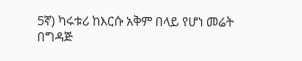5ኛ) ካሩቱሪ ከእርሱ አቅም በላይ የሆነ መሬት በግዳጅ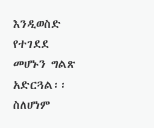እንዲወስድ የተገደደ መሆኑን ግልጽ አድርጓል፡፡ ስለሆነም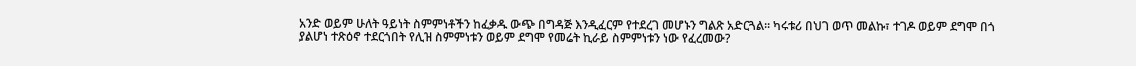አንድ ወይም ሁለት ዓይነት ስምምነቶችን ከፈቃዱ ውጭ በግዳጅ እንዲፈርም የተደረገ መሆኑን ግልጽ አድርጓል፡፡ ካሩቱሪ በህገ ወጥ መልኩ፣ ተገዶ ወይም ደግሞ በጎ ያልሆነ ተጽዕኖ ተደርጎበት የሊዝ ስምምነቱን ወይም ደግሞ የመሬት ኪራይ ስምምነቱን ነው የፈረመው?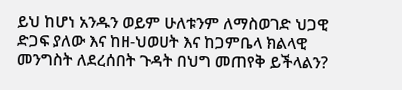ይህ ከሆነ አንዱን ወይም ሁለቱንም ለማስወገድ ህጋዊ ድጋፍ ያለው እና ከዘ-ህወሀት እና ከጋምቤላ ክልላዊ መንግስት ለደረሰበት ጉዳት በህግ መጠየቅ ይችላልን?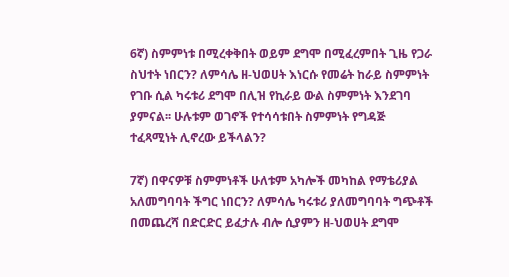6ኛ) ስምምነቱ በሚረቀቅበት ወይም ደግሞ በሚፈረምበት ጊዜ የጋራ ስህተት ነበርን? ለምሳሌ ዘ-ህወሀት እነርሱ የመሬት ከራይ ስምምነት የገቡ ሲል ካሩቱሪ ደግሞ በሊዝ የኪራይ ውል ስምምነት እንደገባ ያምናል፡፡ ሁሉቱም ወገኖች የተሳሳቱበት ስምምነት የግዳጅ ተፈጻሚነት ሊኖረው ይችላልን?

7ኛ) በዋናዎቹ ስምምነቶች ሁለቱም አካሎች መካከል የማቴሪያል አለመግባባት ችግር ነበርን? ለምሳሌ ካሩቱሪ ያለመግባባት ግጭቶች በመጨረሻ በድርድር ይፈታሉ ብሎ ሲያምን ዘ-ህወሀት ደግሞ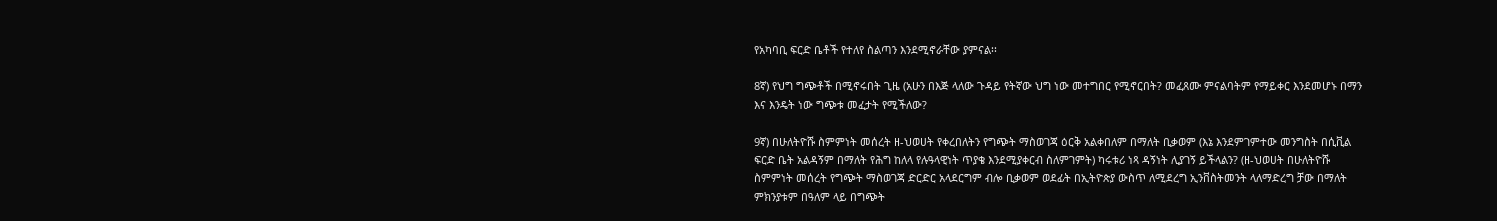የአካባቢ ፍርድ ቤቶች የተለየ ስልጣን እንደሚኖራቸው ያምናል፡፡

8ኛ) የህግ ግጭቶች በሚኖሩበት ጊዜ (አሁን በእጅ ላለው ጉዳይ የትኛው ህግ ነው መተግበር የሚኖርበት? መፈጸሙ ምናልባትም የማይቀር እንደመሆኑ በማን እና እንዴት ነው ግጭቱ መፈታት የሚችለው?

9ኛ) በሁለትዮሹ ስምምነት መሰረት ዘ-ህወሀት የቀረበለትን የግጭት ማስወገጃ ዕርቅ አልቀበለም በማለት ቢቃወም (እኔ እንደምገምተው መንግስት በሲቪል ፍርድ ቤት አልዳኝም በማለት የሕግ ከለላ የሉዓላዊነት ጥያቄ እንደሚያቀርብ ስለምገምት) ካሩቱሪ ነጻ ዳኝነት ሊያገኝ ይችላልን? (ዘ-ህወሀት በሁለትዮሹ ስምምነት መሰረት የግጭት ማስወገጃ ድርድር አላደርግም ብሎ ቢቃወም ወደፊት በኢትዮጵያ ውስጥ ለሚደረግ ኢንቨስትመንት ላለማድረግ ቻው በማለት ምክንያቱም በዓለም ላይ በግጭት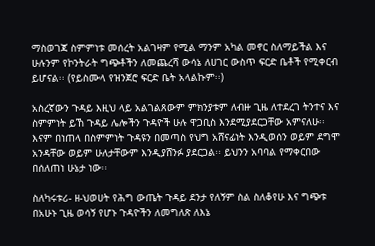ማስወገጃ ስምምነቱ መሰረት አልገዛም የሚል ማንም አካል መኖር ስለማይችል እና ሁሉንም የኮንትራት ግጭቶችን ለመጨረሻ ውሳኔ ለሀገር ውስጥ ፍርድ ቤቶች የሚቀርብ ይሆናል፡፡ (የይስሙላ የዝንጀሮ ፍርድ ቤት አላልኩም፡፡)

አስረኛውን ጉዳይ እዚህ ላይ አልገልጸውም ምክንያቱም ለብዙ ጊዜ ለተደረገ ትንተና እና ስምምነት ይኸ ጉዳይ ሌሎችን ጉዳዮች ሁሉ ዋጋቢስ እንደሚያደርጋቸው አምናለሁ፡፡ እናም በነጠላ በስምምነት ጉዳዩን በመጣስ የህግ አሸናፊነት እንዲወሰን ወይም ደግሞ አንዳቸው ወይም ሁለታቸውም እንዲያሸንፉ ያደርጋል፡፡ ይህንን አባባል የማቀርበው በሰለጠነ ሁኔታ ነው፡፡

ስለካሩቱሪ- ዘ-ህወሀት የሕግ ውጤት ጉዳይ ደንታ የለኝም ስል ስለቆየሁ እና ግጭቱ በአሁኑ ጊዜ ወሳኝ የሆኑ ጉዳዮችን ለመግለጽ ለእኔ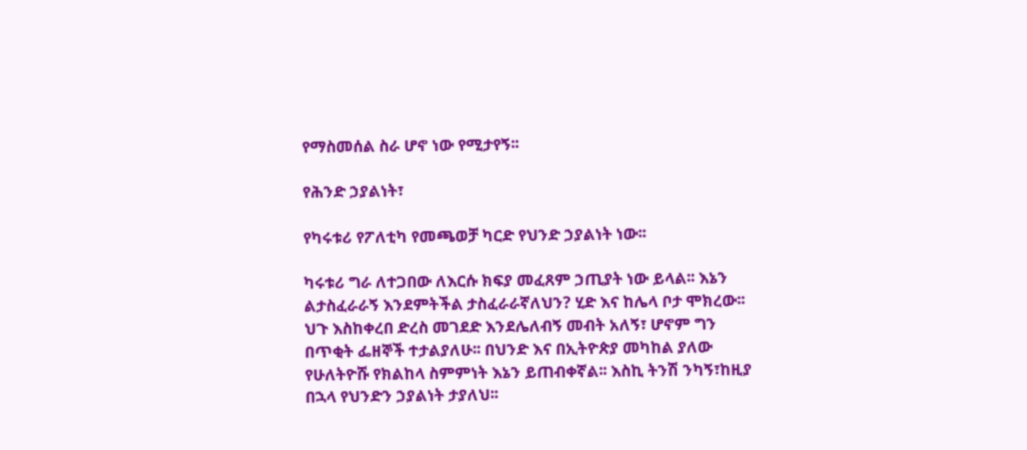የማስመሰል ስራ ሆኖ ነው የሚታየኝ፡፡

የሕንድ ኃያልነት፣

የካሩቱሪ የፖለቲካ የመጫወቻ ካርድ የህንድ ኃያልነት ነው፡፡

ካሩቱሪ ግራ ለተጋበው ለእርሱ ክፍያ መፈጸም ኃጢያት ነው ይላል፡፡ እኔን ልታስፈራራኝ እንደምትችል ታስፈራራኛለህን? ሂድ እና ከሌላ ቦታ ሞክረው፡፡ ህጉ እስከቀረበ ድረስ መገደድ እንደሌለብኝ መብት አለኝ፣ ሆኖም ግን በጥቂት ፌዘኞች ተታልያለሁ፡፡ በህንድ እና በኢትዮጵያ መካከል ያለው የሁለትዮሹ የክልከላ ስምምነት እኔን ይጠብቀኛል፡፡ እስኪ ትንሽ ንካኝ፣ከዚያ በኋላ የህንድን ኃያልነት ታያለህ፡፡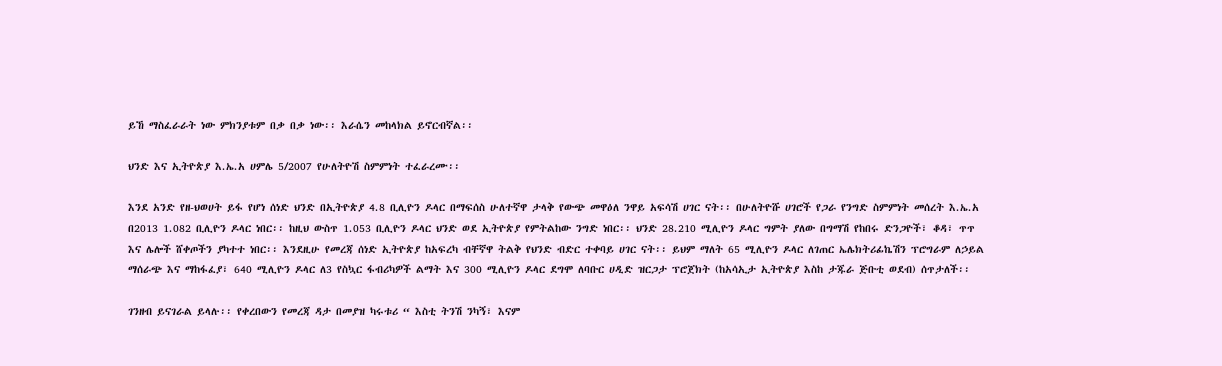ይኸ ማስፈራራት ነው ምክንያቱም በቃ በቃ ነው፡፡ እራሴን መከላክል ይኖርብኛል፡፡

ህንድ እና ኢትዮጵያ እ.ኤ.አ ሀምሌ 5/2007 የሁለትዮሽ ስምምነት ተፈራረሙ፡፡

እንደ አንድ የዘ-ህወሀት ይፋ የሆነ ሰነድ ህንድ በኢትዮጵያ 4.8 ቢሊዮን ዶላር በማፍሰስ ሁለተኛዋ ታላቅ የውጭ መዋዕለ ንዋይ አፍሳሽ ሀገር ናት፡፡ በሁለትዮሹ ሀገሮች የጋራ የንግድ ስምምነት መሰረት እ.ኤ.አ በ2013 1.082 ቢሊዮን ዶላር ነበር፡፡ ከዚህ ውስጥ 1.053 ቢሊዮን ዶላር ህንድ ወደ ኢትዮጵያ የምትልከው ንግድ ነበር፡፡ ህንድ 28.210 ሚሊዮን ዶላር ግምት ያለው በግማሽ የከበሩ ድንጋዮች፣ ቆዳ፣ ጥጥ እና ሌሎች ሸቀጦችን ያካተተ ነበር፡፡ እንደዚሁ የመረጃ ሰነድ ኢትዮጵያ ከአፍረካ ብቸኛዋ ትልቅ የህንድ ብድር ተቀባይ ሀገር ናት፡፡ ይህም ማለት 65 ሚሊዮን ዶላር ለገጠር ኤሌክትሪፊኬሽን ፕሮግራም ለኃይል ማሰራጭ እና ማከፋፈያ፣ 640 ሚሊዮን ዶላር ለ3 የስኳር ፋብሪካዎች ልማት እና 300 ሚሊዮን ዶላር ደግሞ ለባቡር ሀዲድ ዝርጋታ ፕሮጀክት (ከአሳኢታ ኢትዮጵያ እስከ ታጁራ ጅቡቲ ወደብ) ሰጥታለች፡፡

ገንዘብ ይናገራል ይላሉ፡፡ የቀረበውን የመረጃ ዳታ በመያዝ ካሩቱሪ “ እስቲ ትንሽ ንካኝ፣ እናም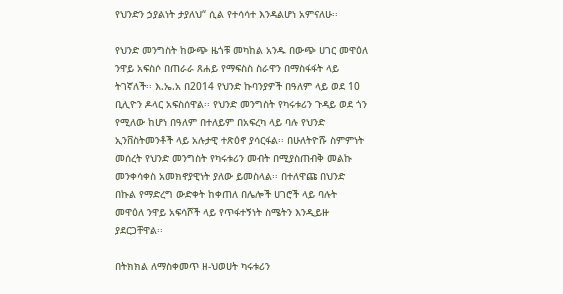የህንድን ኃያልነት ታያለህ“ ሲል የተሳሳተ እንዳልሆነ አምናለሁ፡፡

የህንድ መንግስት ከውጭ ዜጎቹ መካከል አንዱ በውጭ ሀገር መዋዕለ ንዋይ አፍስሶ በጠራራ ጸሐይ የማፍስስ ስራዋን በማስፋፋት ላይ ትገኛለች፡፡ እ.ኤ.አ በ2014 የህንድ ኩባንያዎች በዓለም ላይ ወደ 10 ቢሊዮን ዶላር አፍስሰዋል፡፡ የህንድ መንግስት የካሩቱሪን ጉዳይ ወደ ጎን የሚለው ከሆነ በዓለም በተለይም በአፍረካ ላይ ባሉ የህንድ ኢንቨስትመንቶች ላይ አሉታዊ ተጽዕኖ ያሳርፋል፡፡ በሁለትዮሹ ስምምነት መሰረት የህንድ መንግስት የካሩቱሪን መብት በሚያስጠብቅ መልኩ መንቀሳቀስ አመክኖያዊነት ያለው ይመስላል፡፡ በተለዋጩ በህንድ በኩል የማድረግ ውድቀት ከቀጠለ በሌሎች ሀገሮች ላይ ባሉት መዋዕለ ንዋይ አፍሳሾች ላይ የጥፋተኝነት ስሜትን እንዲይዙ ያደርጋቸዋል፡፡

በትክክል ለማስቀመጥ ዘ-ህወሀት ካሩቱሪን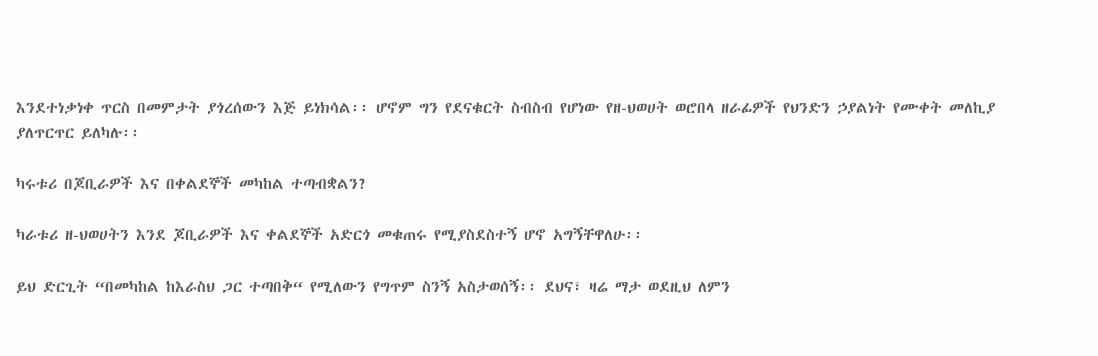እንደተነቃነቀ ጥርስ በመምታት ያጎረሰውን እጅ ይነክሳል፡፡ ሆኖም ግን የደናቁርት ስብስብ የሆነው የዘ-ህወሀት ወሮበላ ዘራፊዎች የህንድን ኃያልነት የሙቀት መለኪያ ያለጥርጥር ይለካሉ፡፡

ካሩቱሪ በጆቢራዎች እና በቀልደኞች መካከል ተጣብቋልን?

ካራቱሪ ዘ-ህወሀትን እንደ ጆቢራዎች እና ቀልደኞች አድርጎ መቁጠሩ የሚያስደስተኝ ሆኖ አግኝቸዋለሁ፡፡

ይህ ድርጊት “በመካከል ከእራስህ ጋር ተጣበቅ“ የሚለውን የግጥም ስንኝ አስታወሰኝ፡፡ ደህና፣ ዛሬ ማታ ወደዚህ ለምን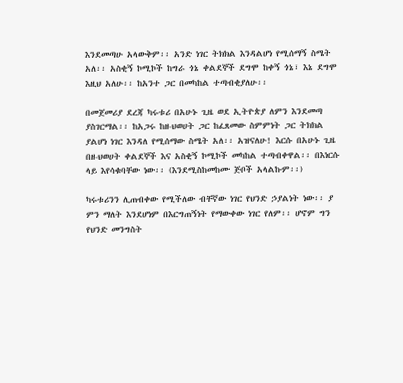እንደመጣሁ አላውቅም፡፡ አንድ ነገር ትክክል እንዳልሆነ የሚሰማኝ ስሜት አለ፡፡ አስቂኝ ኮሚኮች ከግራ ጎኔ ቀልደኞች ደግሞ ከቀኝ ጎኔ፣ እኔ ደግሞ እዚህ አለሁ፡፡ ከአንተ ጋር በመካከል ተጣብቂያለሁ፡፡

በመጀመሪያ ደረጃ ካሩቱሪ በአሁኑ ጊዜ ወደ ኢትዮጵያ ለምን እንደመጣ ያስገርማል፡፡ ከአጋሩ ከዘ-ህወሀት ጋር ከፈጸመው ስምምነት ጋር ትክክል ያልሆነ ነገር እንዳለ የሚሰማው ስሜት አለ፡፡ አዝናለሁ! እርሱ በአሁኑ ጊዜ በዘ-ህወሀት ቀልደኞች እና አስቂኝ ኮሚኮች መካከል ተጣብቀዋል፡፡ በእነርሱ ላይ እየሳቁባቸው ነው፡፡ (እንደሚስከመከሙ ጅቦች አላልኩም፡፡)

ካሩቱሪንን ሊጠብቀው የሚችለው ብቸኛው ነገር የህንድ ኃያልነት ነው፡፡ ያ ምን ማለት እንደሆነም በእርግጠኝነት የማውቀው ነገር የለም፡፡ ሆኖም ግን የህንድ መንግስት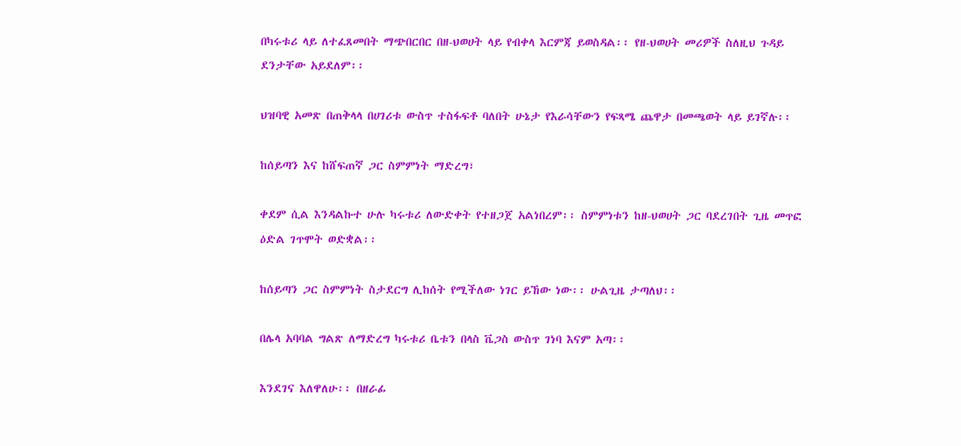በካሩቱሪ ላይ ለተፈጸመበት ማጭበርበር በዘ-ህወሀት ላይ የብቀላ እርምጃ ይወስዳል፡፡ የዘ-ህወሀት መሪዎች ስለዚህ ጉዳይ ደንታቸው አይደለም፡፡

ህዝባዊ አመጽ በጠቅላላ በሀገሪቱ ውስጥ ተስፋፍቶ ባለበት ሁኔታ የእራሳቸውን የፍጻሜ ጨዋታ በመጫወት ላይ ይገኛሉ፡፡

ከሰይጣን እና ከሸፍጠኛ ጋር ስምምነት ማድረግ፣

ቀደም ሲል እንዳልኩተ ሁሉ ካሩቱሪ ለውድቀት የተዘጋጀ አልነበረም፡፡ ስምምነቱን ከዘ-ህወሀት ጋር ባደረገበት ጊዜ መጥፎ ዕድል ገጥሞት ወድቋል፡፡

ከሰይጣን ጋር ስምምነት ስታደርግ ሊከሰት የሚችለው ነገር ይኸው ነው፡፡ ሁልጊዜ ታጣለህ፡፡

በሌላ አባባል ግልጽ ለማድረግ ካሩቱሪ ቤቱን በላስ ቬጋስ ውስጥ ገነባ እናም አጣ፡፡

እንደገና እለዋለሁ፡፡ በዘራፊ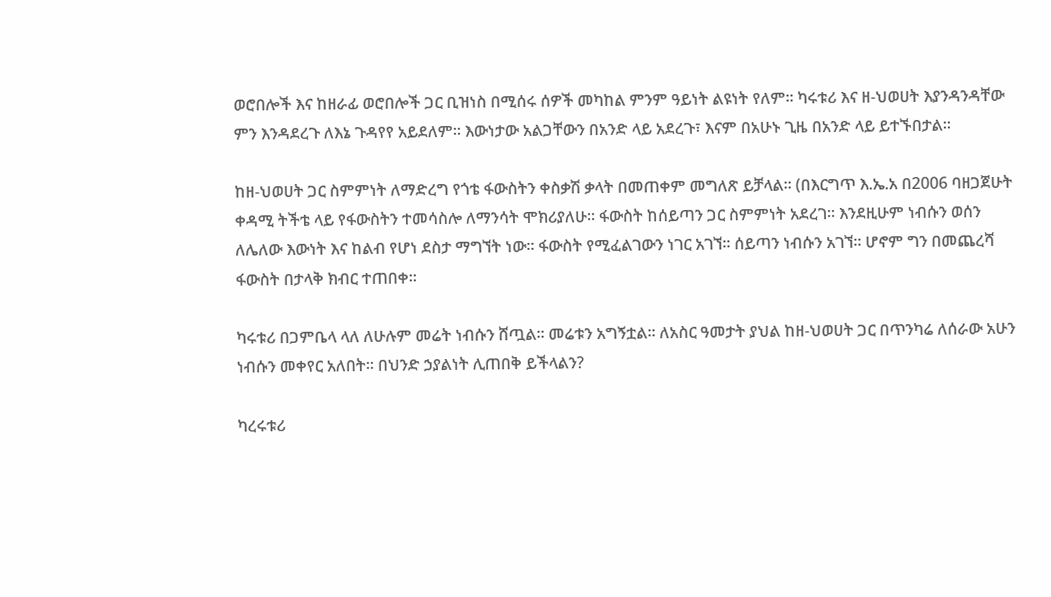ወሮበሎች እና ከዘራፊ ወሮበሎች ጋር ቢዝነስ በሚሰሩ ሰዎች መካከል ምንም ዓይነት ልዩነት የለም፡፡ ካሩቱሪ እና ዘ-ህወሀት እያንዳንዳቸው ምን እንዳደረጉ ለእኔ ጉዳየየ አይደለም፡፡ እውነታው አልጋቸውን በአንድ ላይ አደረጉ፣ እናም በአሁኑ ጊዜ በአንድ ላይ ይተኙበታል፡፡

ከዘ-ህወሀት ጋር ስምምነት ለማድረግ የጎቴ ፋውስትን ቀስቃሽ ቃላት በመጠቀም መግለጽ ይቻላል፡፡ (በእርግጥ እ.ኤ.አ በ2006 ባዘጋጀሁት ቀዳሚ ትችቴ ላይ የፋውስትን ተመሳስሎ ለማንሳት ሞክሪያለሁ፡፡ ፋውስት ከሰይጣን ጋር ስምምነት አደረገ፡፡ እንደዚሁም ነብሱን ወሰን ለሌለው እውነት እና ከልብ የሆነ ደስታ ማግኘት ነው፡፡ ፋውስት የሚፈልገውን ነገር አገኘ፡፡ ሰይጣን ነብሱን አገኘ፡፡ ሆኖም ግን በመጨረሻ ፋውስት በታላቅ ክብር ተጠበቀ፡፡

ካሩቱሪ በጋምቤላ ላለ ለሁሉም መሬት ነብሱን ሸጧል፡፡ መሬቱን አግኝቷል፡፡ ለአስር ዓመታት ያህል ከዘ-ህወሀት ጋር በጥንካሬ ለሰራው አሁን ነብሱን መቀየር አለበት፡፡ በህንድ ኃያልነት ሊጠበቅ ይችላልን?

ካረሩቱሪ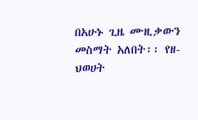በአሁኑ ጊዜ ሙዚቃውን መስማት አለበት፡፡ የዘ-ህወሀት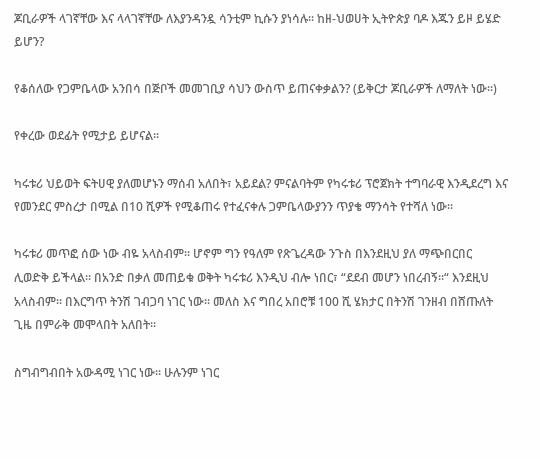ጆቢራዎች ላገኛቸው እና ላላገኛቸው ለእያንዳንዷ ሳንቲም ኪሱን ያነሳሉ፡፡ ከዘ-ህወሀት ኢትዮጵያ ባዶ እጁን ይዞ ይሄድ ይሆን?

የቆሰለው የጋምቤላው አንበሳ በጅቦች መመገቢያ ሳህን ውስጥ ይጠናቀቃልን? (ይቅርታ ጆቢራዎች ለማለት ነው፡፡)

የቀረው ወደፊት የሚታይ ይሆናል፡፡

ካሩቱሪ ህይወት ፍትሀዊ ያለመሆኑን ማሰብ አለበት፣ አይደል? ምናልባትም የካሩቱሪ ፕሮጀክት ተግባራዊ እንዲደረግ እና የመንደር ምስረታ በሚል በ10 ሺዎች የሚቆጠሩ የተፈናቀሉ ጋምቤላውያንን ጥያቄ ማንሳት የተሻለ ነው፡፡

ካሩቱሪ መጥፎ ሰው ነው ብዬ አላስብም፡፡ ሆኖም ግን የዓለም የጽጌረዳው ንጉስ በእንደዚህ ያለ ማጭበርበር ሊወድቅ ይችላል፡፡ በአንድ በቃለ መጠይቁ ወቅት ካሩቱሪ እንዲህ ብሎ ነበር፣ “ደደብ መሆን ነበረብኝ፡፡“ እንደዚህ አላስብም፡፡ በእርግጥ ትንሽ ገብጋባ ነገር ነው፡፡ መለስ እና ግበረ አበሮቹ 100 ሺ ሄክታር በትንሽ ገንዘብ በሸጡለት ጊዜ በምራቅ መሞላበት አለበት፡፡

ስግብግብበት አውዳሚ ነገር ነው፡፡ ሁሉንም ነገር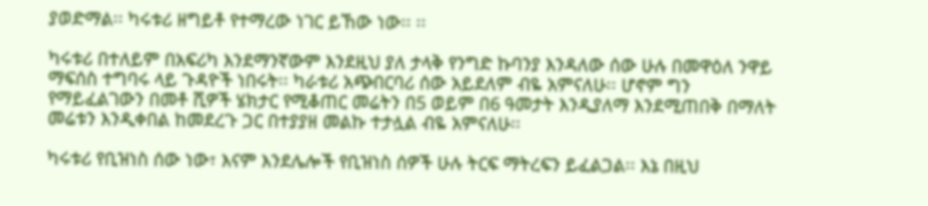ያወድማል፡፡ ካሩቱሪ ዘግይቶ የተማረው ነገር ይኸው ነው፡፡ ፡፡

ካሩቱሪ በተለይም በአፍሪካ እንደማንኛውም እንደዚህ ያለ ታላቅ የንግድ ኩባንያ እንዳለው ሰው ሁሉ በመዋዕለ ንዋይ ማፍሰስ ተግባሩ ላይ ጉዳዮች ነበሩት፡፡ ካራቱሪ አጭበርባሪ ሰው አይደለም ብዬ አምናለሁ፡፡ ሆኖም ግን የማይፈልገውን በመቶ ሺዎች ሄክታር የሚቆጠር መሬትን በ5 ወይም በ6 ዓመታት እንዲያለማ እንደሚጠበቅ በማለት መሬቱን እንዲቀበል ከመደረጉ ጋር በተያያዘ መልኩ ተታሏል ብዬ አምናለሁ፡፡

ካሩቱሪ የቢዝነስ ሰው ነው፣ እናም እንደሌሎች የቢዝነስ ሰዎች ሁሉ ትርፍ ማትረፍን ይፈልጋል፡፡ እኔ በዚህ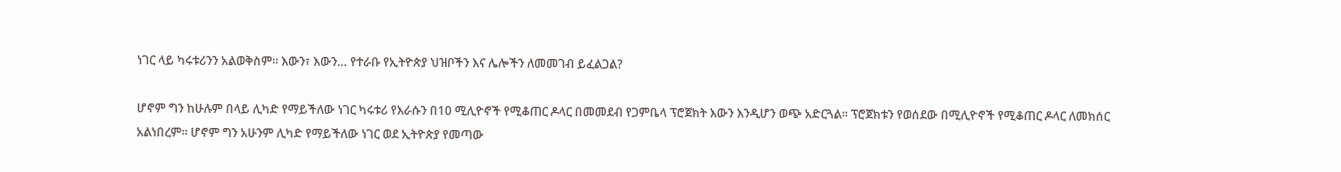ነገር ላይ ካሩቱሪንን አልወቅስም፡፡ እውን፣ እውን… የተራቡ የኢትዮጵያ ህዝቦችን እና ሌሎችን ለመመገብ ይፈልጋል?

ሆኖም ግን ከሁሉም በላይ ሊካድ የማይችለው ነገር ካሩቱሪ የእራሱን በ10 ሚሊዮኖች የሚቆጠር ዶላር በመመደብ የጋምቤላ ፕሮጀክት እውን እንዲሆን ወጭ አድርጓል፡፡ ፕሮጀክቱን የወሰደው በሚሊዮኖች የሚቆጠር ዶላር ለመክሰር አልነበረም፡፡ ሆኖም ግን አሁንም ሊካድ የማይችለው ነገር ወደ ኢትዮጵያ የመጣው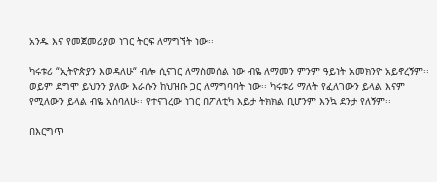አንዱ እና የመጀመሪያወ ነገር ትርፍ ለማግኘት ነው፡፡

ካሩቱሪ “ኢትዮጵያን እወዳለሁ“ ብሎ ሲናገር ለማስመሰል ነው ብዬ ለማመን ምንም ዓይነት አመክንዮ አይኖረኝም፡፡ ወይም ደግሞ ይህንን ያለው እራሱን ከህዝቡ ጋር ለማግባባት ነው፡፡ ካሩቱሪ ማለት የፈለገውን ይላል እናም የሚለውን ይላል ብዬ አስባለሁ፡፡ የተናገረው ነገር በፖለቲካ እይታ ትክክል ቢሆንም እንኳ ደንታ የለኝም፡፡

በእርግጥ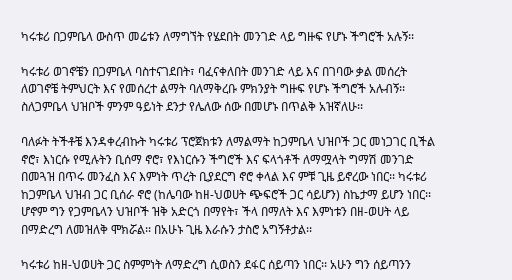ካሩቱሪ በጋምቤላ ውስጥ መሬቱን ለማግኘት የሄደበት መንገድ ላይ ግዙፍ የሆኑ ችግሮች አሉኝ፡፡

ካሩቱሪ ወገኖቼን በጋምቤላ ባስተናገደበት፣ ባፈናቀለበት መንገድ ላይ እና በገባው ቃል መሰረት ለወገኖቼ ትምህርት እና የመሰረተ ልማት ባለማቅረቡ ምክንያት ግዙፍ የሆኑ ችግሮች አሉብኝ፡፡ ስለጋምቤላ ህዝቦች ምንም ዓይነት ደንታ የሌለው ሰው በመሆኑ በጥልቅ አዝኛለሁ፡፡

ባለፉት ትችቶቼ እንዳቀረብኩት ካሩቱሪ ፕሮጀክቱን ለማልማት ከጋምቤላ ህዝቦች ጋር መነጋገር ቢችል ኖሮ፣ እነርሱ የሚሉትን ቢሰማ ኖሮ፣ የእነርሱን ችግሮች እና ፍላጎቶች ለማሟላት ግማሽ መንገድ በመጓዝ በጥሩ መንፈስ እና እምነት ጥረት ቢያደርግ ኖሮ ቀላል እና ምቹ ጊዜ ይኖረው ነበር፡፡ ካሩቱሪ ከጋምቤላ ህዝብ ጋር ቢሰራ ኖሮ (ከሌባው ከዘ-ህወሀት ጭፍሮች ጋር ሳይሆን) ስኬታማ ይሆን ነበር፡፡ ሆኖም ግን የጋምቤላን ህዝቦች ዝቅ አድርጎ በማየት፣ ችላ በማለት እና እምነቱን በዘ-ወሀት ላይ በማድረግ ለመዝለቅ ሞክሯል፡፡ በአሁኑ ጊዜ እራሱን ታስሮ አግኝቶታል፡፡

ካሩቱሪ ከዘ-ህወሀት ጋር ስምምነት ለማድረግ ሲወስን ደፋር ሰይጣን ነበር፡፡ አሁን ግን ሰይጣንን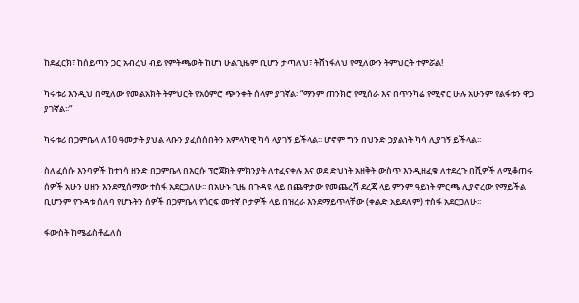ከደፈርክ፣ ከሰይጣን ጋር አብረህ ብይ የምትጫወት ከሆነ ሁልጊዜም ቢሆን ታጣለህ፣ ትሸነፋለህ የሚለውን ትምህርት ተምሯል!

ካሩቱሪ እንዲህ በሚለው የመልአክት ትምህርት የአዕምሮ ጭንቀት ሰላም ያገኛል፡ “ማንም ጠንክሮ የሚሰራ እና በጥንካሬ የሚኖር ሁሉ አሁንም የልፋቱን ዋጋ ያገኛል፡፡“

ካሩቱሪ በጋምቤላ ለ10 ዓመታት ያህል ላቡን ያፈሰሰበትን አምላካዊ ካሳ ላያገኝ ይችላል፡፡ ሆኖም ግን በህንድ ኃያልነት ካሳ ሊያገኝ ይችላል፡፡

ስለፈሰሱ እንባዎች ከተነሳ ዘንድ በጋምቤላ በእርሱ ፕሮጀክት ምክንያት ለተፈናቀሉ እና ወደ ድህነት አዘቅት ውስጥ እንዲዘፈቁ ለተደረጉ በሺዎች ለሚቆጠሩ ሰዎች አሁን ሀዘን እንደሚሰማው ተስፋ አደርጋለሁ፡፡ በአሁኑ ጊዜ በጉዳዩ ላይ በጨዋታው የመጨረሻ ደረጃ ላይ ምንም ዓይነት ምርጫ ሊያኖረው የማይችል ቢሆንም የጉዳቱ ሰለባ የሆኑትን ሰዎች በጋምቤላ የጎርፍ መተኛ ቦታዎች ላይ በዝረራ እንደማይጥላቸው (ቀልድ አይደለም) ተስፋ አደርጋለሁ፡፡

ፋውስት ከሜፊስቶፌለስ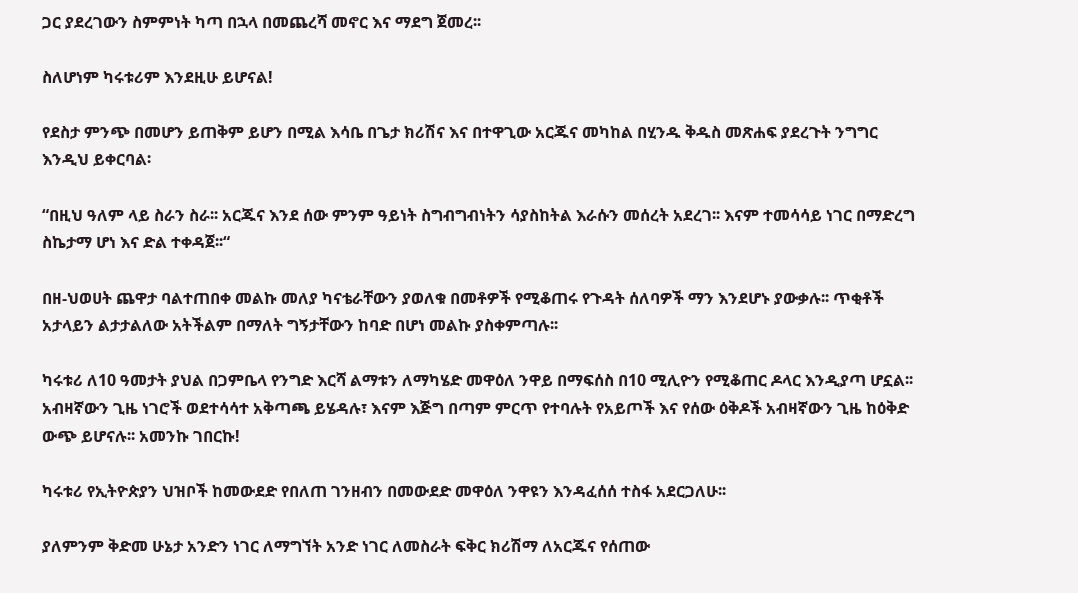ጋር ያደረገውን ስምምነት ካጣ በኋላ በመጨረሻ መኖር እና ማደግ ጀመረ፡፡

ስለሆነም ካሩቱሪም እንደዚሁ ይሆናል!

የደስታ ምንጭ በመሆን ይጠቅም ይሆን በሚል እሳቤ በጌታ ክሪሽና እና በተዋጊው አርጁና መካከል በሂንዱ ቅዱስ መጽሐፍ ያደረጉት ንግግር እንዲህ ይቀርባል፡

“በዚህ ዓለም ላይ ስራን ስራ፡፡ አርጁና እንደ ሰው ምንም ዓይነት ስግብግብነትን ሳያስከትል እራሱን መሰረት አደረገ፡፡ እናም ተመሳሳይ ነገር በማድረግ ስኬታማ ሆነ እና ድል ተቀዳጀ፡፡“

በዘ-ህወሀት ጨዋታ ባልተጠበቀ መልኩ መለያ ካናቴራቸውን ያወለቁ በመቶዎች የሚቆጠሩ የጉዳት ሰለባዎች ማን እንደሆኑ ያውቃሉ፡፡ ጥቂቶች አታላይን ልታታልለው አትችልም በማለት ግኝታቸውን ከባድ በሆነ መልኩ ያስቀምጣሉ፡፡

ካሩቱሪ ለ10 ዓመታት ያህል በጋምቤላ የንግድ እርሻ ልማቱን ለማካሄድ መዋዕለ ንዋይ በማፍሰስ በ10 ሚሊዮን የሚቆጠር ዶላር እንዲያጣ ሆኗል፡፡ አብዛኛውን ጊዜ ነገሮች ወደተሳሳተ አቅጣጫ ይሄዳሉ፣ እናም እጅግ በጣም ምርጥ የተባሉት የአይጦች እና የሰው ዕቅዶች አብዛኛውን ጊዜ ከዕቅድ ውጭ ይሆናሉ፡፡ አመንኩ ገበርኩ!

ካሩቱሪ የኢትዮጵያን ህዝቦች ከመውደድ የበለጠ ገንዘብን በመውደድ መዋዕለ ንዋዩን እንዳፈሰሰ ተስፋ አደርጋለሁ፡፡

ያለምንም ቅድመ ሁኔታ አንድን ነገር ለማግኘት አንድ ነገር ለመስራት ፍቅር ክሪሽማ ለአርጁና የሰጠው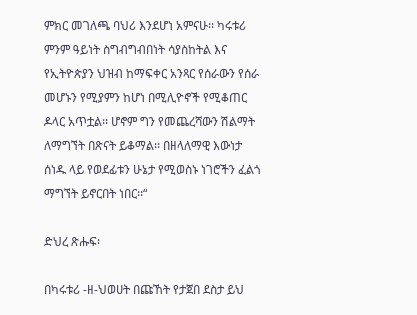ምክር መገለጫ ባህሪ እንደሆነ አምናሁ፡፡ ካሩቱሪ ምንም ዓይነት ስግብግብበነት ሳያስከትል እና የኢትዮጵያን ህዝብ ከማፍቀር አንጻር የሰራውን የሰራ መሆኑን የሚያምን ከሆነ በሚሊዮኖች የሚቆጠር ዶላር አጥቷል፡፡ ሆኖም ግን የመጨረሻውን ሽልማት ለማግኘት በጽናት ይቆማል፡፡ በዘላለማዊ እውነታ ሰነዱ ላይ የወደፊቱን ሁኔታ የሚወስኑ ነገሮችን ፈልጎ ማግኘት ይኖርበት ነበር፡፡“

ድህረ ጽሑፍ፡

በካሩቱሪ -ዘ-ህወሀት በጩኸት የታጀበ ደስታ ይህ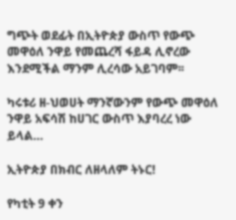ግጭት ወደፊት በኢትዮጵያ ውስጥ የውጭ መዋዕለ ንዋይ የመጨረሻ ፋይዳ ሊኖረው እንደሚችል ማንም ሊረሳው አይገባም፡፡

ካሩቱሪ ዘ-ህወሀት ማንኛውንም የውጭ መዋዕለ ንዋይ አፍሳሽ ከሀገር ውስጥ እያባረረ ነው ይላል…

ኢትዮጵያ በክብር ለዘላለም ትኑር!

የካቲት 9 ቀን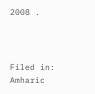2008 .



Filed in: Amharic